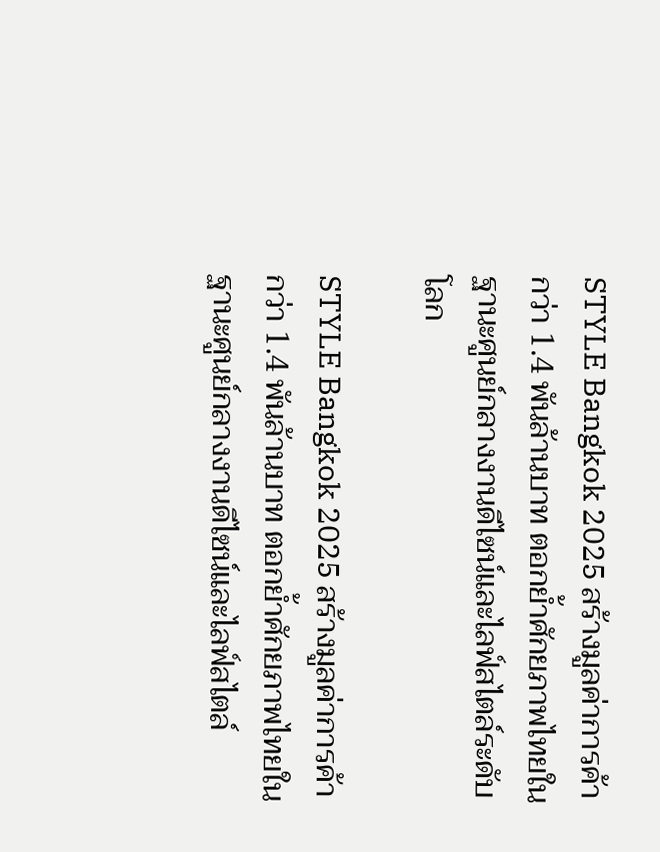STYLE Bangkok 2025 สร้างมูลค่าการค้ากว่า 1.4 พันล้านบาท ตอกย้ำศักยภาพไทยในฐานะศูนย์กลางงานดีไซน์และไลฟ์สไตล์ระดับโลก

STYLE Bangkok 2025 สร้างมูลค่าการค้ากว่า 1.4 พันล้านบาท ตอกย้ำศักยภาพไทยในฐานะศูนย์กลางงานดีไซน์และไลฟ์สไตล์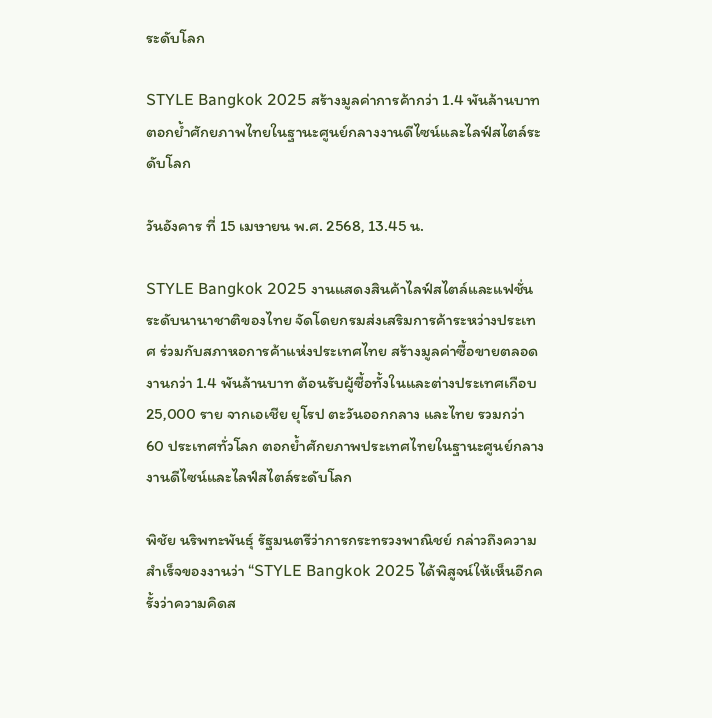ระดับโลก

STYLE Bangkok 2025 สร้างมูลค่าการค้ากว่า 1.4 พันล้านบาท ตอกย้ำศักยภาพไทยในฐานะศูนย์กลางงานดีไซน์และไลฟ์สไตล์ระดับโลก

วันอังคาร ที่ 15 เมษายน พ.ศ. 2568, 13.45 น.

STYLE Bangkok 2025 งานแสดงสินค้าไลฟ์สไตล์และแฟชั่นระดับนานาชาติของไทย จัดโดยกรมส่งเสริมการค้าระหว่างประเทศ ร่วมกับสภาหอการค้าแห่งประเทศไทย สร้างมูลค่าซื้อขายตลอดงานกว่า 1.4 พันล้านบาท ต้อนรับผู้ซื้อทั้งในและต่างประเทศเกือบ 25,000 ราย จากเอเชีย ยุโรป ตะวันออกกลาง และไทย รวมกว่า 60 ประเทศทั่วโลก ตอกย้ำศักยภาพประเทศไทยในฐานะศูนย์กลางงานดีไซน์และไลฟ์สไตล์ระดับโลก

พิชัย นริพทะพันธุ์ รัฐมนตรีว่าการกระทรวงพาณิชย์ กล่าวถึงความสำเร็จของงานว่า “STYLE Bangkok 2025 ได้พิสูจน์ให้เห็นอีกครั้งว่าความคิดส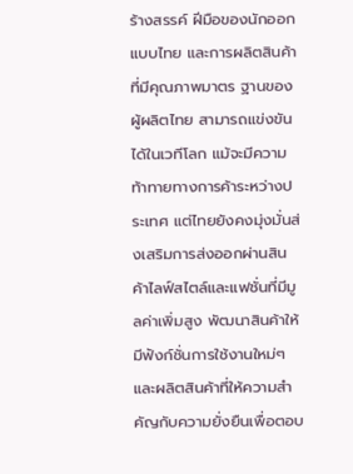ร้างสรรค์ ฝีมือของนักออกแบบไทย และการผลิตสินค้าที่มีคุณภาพมาตร ฐานของผู้ผลิตไทย สามารถแข่งขันได้ในเวทีโลก แม้จะมีความท้าทายทางการค้าระหว่างประเทศ แต่ไทยยังคงมุ่งมั่นส่งเสริมการส่งออกผ่านสินค้าไลฟ์สไตล์และแฟชั่นที่มีมูลค่าเพิ่มสูง พัฒนาสินค้าให้มีฟังก์ชั่นการใช้งานใหม่ๆ และผลิตสินค้าที่ให้ความสำคัญกับความยั่งยืนเพื่อตอบ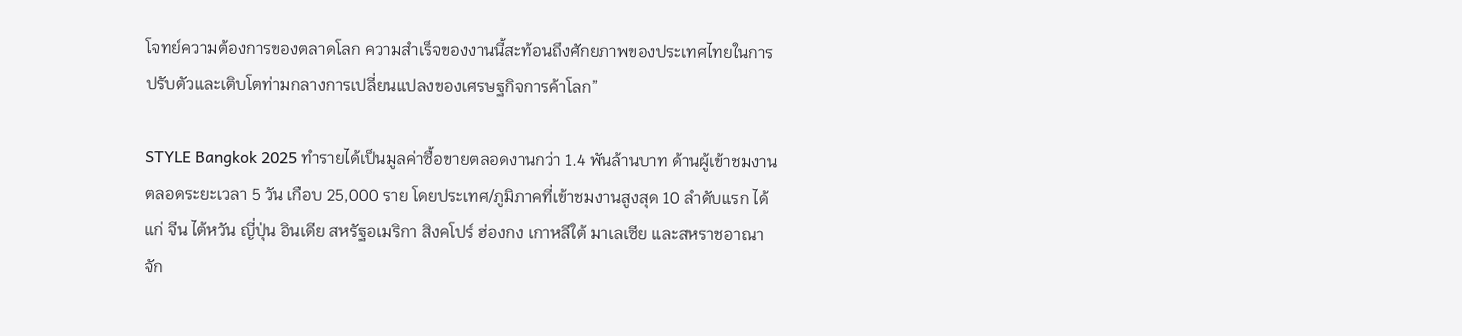โจทย์ความต้องการของตลาดโลก ความสำเร็จของงานนี้สะท้อนถึงศักยภาพของประเทศไทยในการปรับตัวและเติบโตท่ามกลางการเปลี่ยนแปลงของเศรษฐกิจการค้าโลก”

STYLE Bangkok 2025 ทำรายได้เป็นมูลค่าซื้อขายตลอดงานกว่า 1.4 พันล้านบาท ด้านผู้เข้าชมงานตลอดระยะเวลา 5 วัน เกือบ 25,000 ราย โดยประเทศ/ภูมิภาคที่เข้าชมงานสูงสุด 10 ลำดับแรก ได้แก่ จีน ไต้หวัน ญี่ปุ่น อินเดีย สหรัฐอเมริกา สิงคโปร์ ฮ่องกง เกาหลีใต้ มาเลเซีย และสหราชอาณาจัก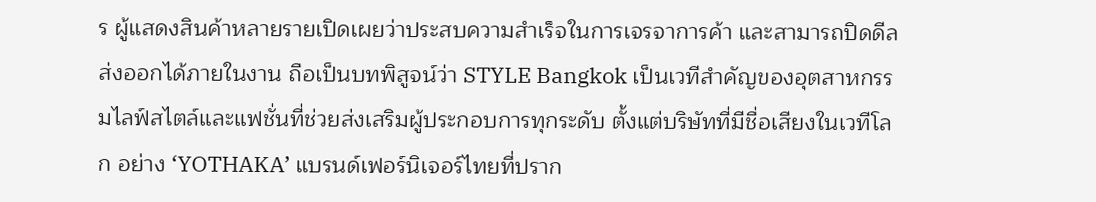ร ผู้แสดงสินค้าหลายรายเปิดเผยว่าประสบความสำเร็จในการเจรจาการค้า และสามารถปิดดีลส่งออกได้ภายในงาน ถือเป็นบทพิสูจน์ว่า STYLE Bangkok เป็นเวทีสำคัญของอุตสาหกรรมไลฟ์สไตล์และแฟชั่นที่ช่วยส่งเสริมผู้ประกอบการทุกระดับ ตั้งแต่บริษัทที่มีชื่อเสียงในเวทีโลก อย่าง ‘YOTHAKA’ แบรนด์เฟอร์นิเจอร์ไทยที่ปราก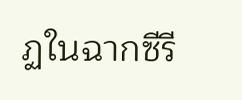ฏในฉากซีรี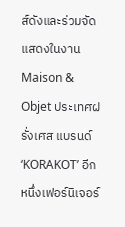ส์ดังและร่วมจัดแสดงในงาน Maison & Objet ประเทศฝรั่งเศส แบรนด์ ‘KORAKOT’ อีกหนึ่งเฟอร์นิเจอร์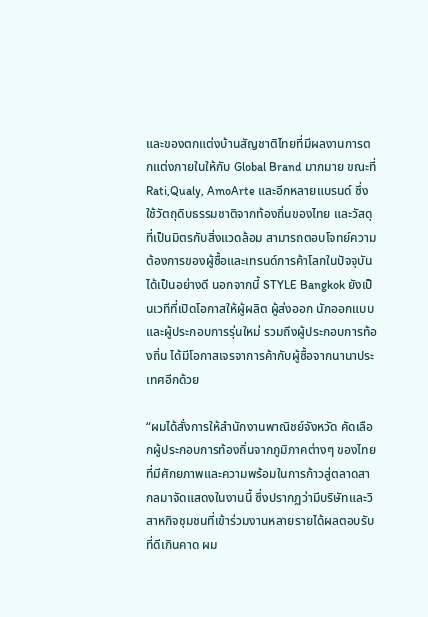และของตกแต่งบ้านสัญชาติไทยที่มีผลงานการตกแต่งภายในให้กับ Global Brand มากมาย ขณะที่ Rati,Qualy, AmoArte และอีกหลายแบรนด์ ซึ่งใช้วัตถุดิบธรรมชาติจากท้องถิ่นของไทย และวัสดุที่เป็นมิตรกับสิ่งแวดล้อม สามารถตอบโจทย์ความต้องการของผู้ซื้อและเทรนด์การค้าโลกในปัจจุบันได้เป็นอย่างดี นอกจากนี้ STYLE Bangkok ยังเป็นเวทีที่เปิดโอกาสให้ผู้ผลิต ผู้ส่งออก นักออกแบบและผู้ประกอบการรุ่นใหม่ รวมถึงผู้ประกอบการท้องถิ่น ได้มีโอกาสเจรจาการค้ากับผู้ซื้อจากนานาประเทศอีกด้วย

“ผมได้สั่งการให้สำนักงานพาณิชย์จังหวัด คัดเลือกผู้ประกอบการท้องถิ่นจากภูมิภาคต่างๆ ของไทยที่มีศักยภาพและความพร้อมในการก้าวสู่ตลาดสากลมาจัดแสดงในงานนี้ ซึ่งปรากฏว่ามีบริษัทและวิสาหกิจชุมชนที่เข้าร่วมงานหลายรายได้ผลตอบรับที่ดีเกินคาด ผม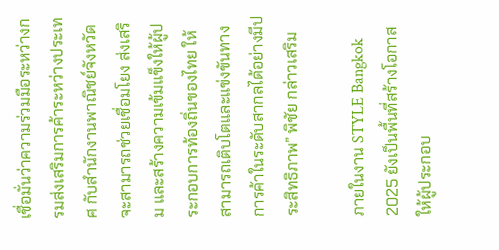เชื่อมั่นว่าความร่วมมือระหว่างกรมส่งเสริมการค้าระหว่างประเทศ กับสำนักงานพาณิชย์จังหวัด จะสามารถช่วยเชื่อมโยง ส่งเสริม และสร้างความเข้มแข็งให้ผู้ประกอบการท้องถิ่นของไทย ให้สามารถเติบโตและแข่งขันทางการค้าในระดับสากลได้อย่างมีประสิทธิภาพ” พิชัย กล่าวเสริม

ภายในงาน STYLE Bangkok 2025 ยังเป็นพื้นที่สร้างโอกาสให้ผู้ประกอบ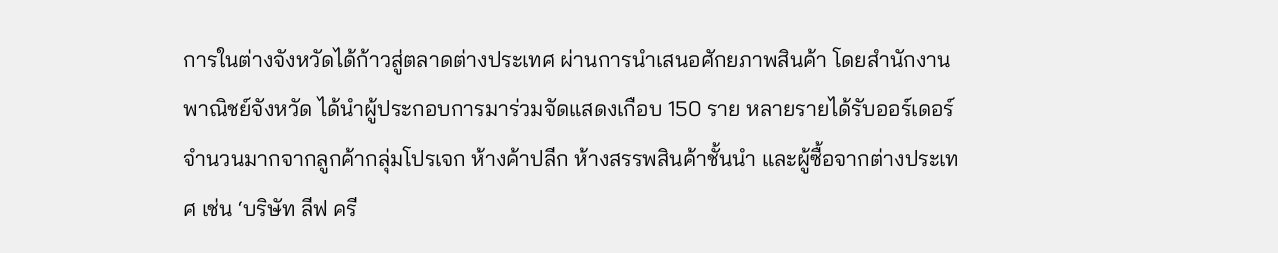การในต่างจังหวัดได้ก้าวสู่ตลาดต่างประเทศ ผ่านการนำเสนอศักยภาพสินค้า โดยสำนักงานพาณิชย์จังหวัด ได้นำผู้ประกอบการมาร่วมจัดแสดงเกือบ 150 ราย หลายรายได้รับออร์เดอร์จำนวนมากจากลูกค้ากลุ่มโปรเจก ห้างค้าปลีก ห้างสรรพสินค้าชั้นนำ และผู้ซื้อจากต่างประเทศ เช่น ‘บริษัท ลีฟ ครี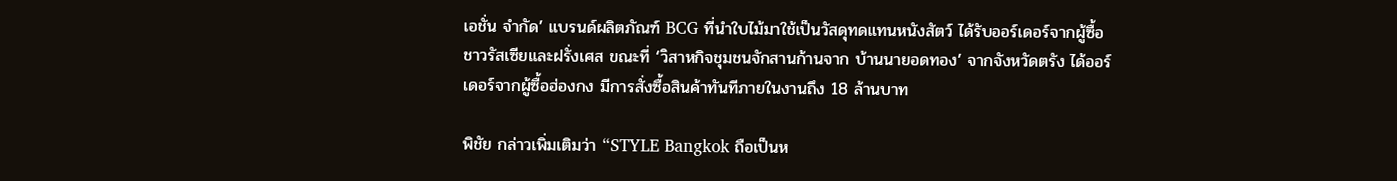เอชั่น จำกัด’ แบรนด์ผลิตภัณฑ์ BCG ที่นำใบไม้มาใช้เป็นวัสดุทดแทนหนังสัตว์ ได้รับออร์เดอร์จากผู้ซื้อชาวรัสเซียและฝรั่งเศส ขณะที่ ‘วิสาหกิจชุมชนจักสานก้านจาก บ้านนายอดทอง’ จากจังหวัดตรัง ได้ออร์เดอร์จากผู้ซื้อฮ่องกง มีการสั่งซื้อสินค้าทันทีภายในงานถึง 18 ล้านบาท

พิชัย กล่าวเพิ่มเติมว่า “STYLE Bangkok ถือเป็นห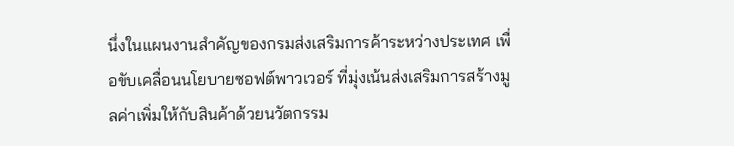นึ่งในแผนงานสำคัญของกรมส่งเสริมการค้าระหว่างประเทศ เพื่อขับเคลื่อนนโยบายซอฟต์พาวเวอร์ ที่มุ่งเน้นส่งเสริมการสร้างมูลค่าเพิ่มให้กับสินค้าด้วยนวัตกรรม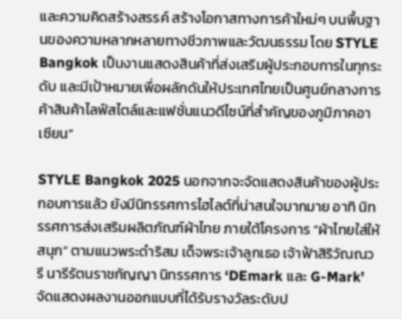และความคิดสร้างสรรค์ สร้างโอกาสทางการค้าใหม่ๆ บนพื้นฐานของความหลากหลายทางชีวภาพและวัฒนธรรม โดย STYLE Bangkok เป็นงานแสดงสินค้าที่ส่งเสริมผู้ประกอบการในทุกระดับ และมีเป้าหมายเพื่อผลักดันให้ประเทศไทยเป็นศูนย์กลางการค้าสินค้าไลฟ์สไตล์และแฟชั่นแนวดีไซน์ที่สำคัญของภูมิภาคอาเซียน”

STYLE Bangkok 2025 นอกจากจะจัดแสดงสินค้าของผู้ประกอบการแล้ว ยังมีนิทรรศการไฮไลต์ที่น่าสนใจมากมาย อาทิ นิทรรศการส่งเสริมผลิตภัณฑ์ผ้าไทย ภายใต้โครงการ “ผ้าไทยใส่ให้สนุก” ตามแนวพระดำริสม เด็จพระเจ้าลูกเธอ เจ้าฟ้าสิริวัณณวรี นารีรัตนราชกัญญา นิทรรศการ ‘DEmark และ G-Mark’ จัดแสดงผลงานออกแบบที่ได้รับรางวัลระดับป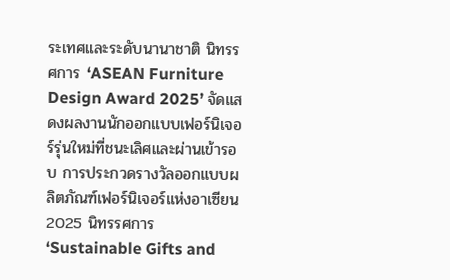ระเทศและระดับนานาชาติ นิทรรศการ ‘ASEAN Furniture Design Award 2025’ จัดแสดงผลงานนักออกแบบเฟอร์นิเจอร์รุ่นใหม่ที่ชนะเลิศและผ่านเข้ารอบ การประกวดรางวัลออกแบบผลิตภัณฑ์เฟอร์นิเจอร์แห่งอาเซียน 2025 นิทรรศการ ‘Sustainable Gifts and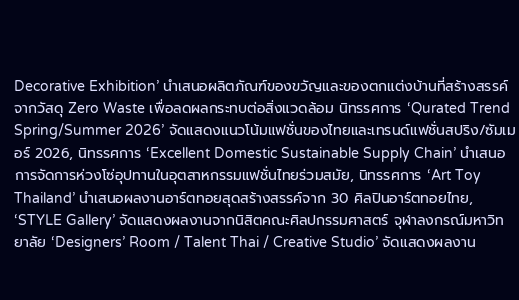Decorative Exhibition’ นำเสนอผลิตภัณฑ์ของขวัญและของตกแต่งบ้านที่สร้างสรรค์จากวัสดุ Zero Waste เพื่อลดผลกระทบต่อสิ่งแวดล้อม นิทรรศการ ‘Qurated Trend Spring/Summer 2026’ จัดแสดงแนวโน้มแฟชั่นของไทยและเทรนด์แฟชั่นสปริง/ซัมเมอร์ 2026, นิทรรศการ ‘Excellent Domestic Sustainable Supply Chain’ นำเสนอการจัดการห่วงโซ่อุปทานในอุตสาหกรรมแฟชั่นไทยร่วมสมัย, นิทรรศการ ‘Art Toy Thailand’ นำเสนอผลงานอาร์ตทอยสุดสร้างสรรค์จาก 30 ศิลปินอาร์ตทอยไทย, ‘STYLE Gallery’ จัดแสดงผลงานจากนิสิตคณะศิลปกรรมศาสตร์ จุฬาลงกรณ์มหาวิทยาลัย ‘Designers’ Room / Talent Thai / Creative Studio’ จัดแสดงผลงาน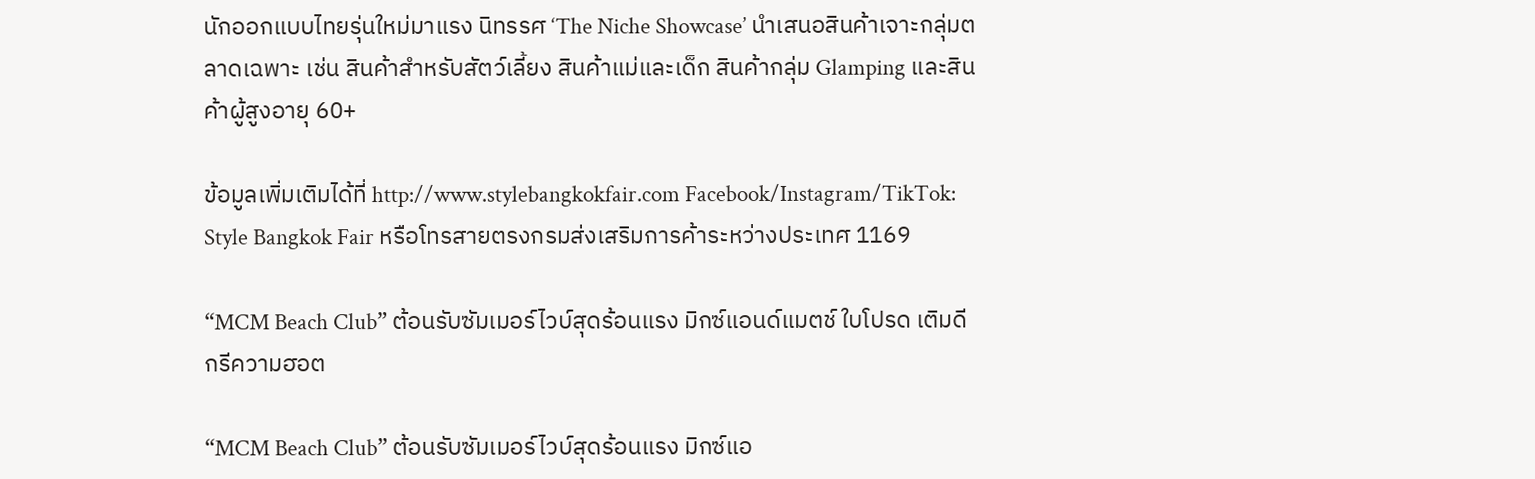นักออกแบบไทยรุ่นใหม่มาแรง นิทรรศ ‘The Niche Showcase’ นำเสนอสินค้าเจาะกลุ่มตลาดเฉพาะ เช่น สินค้าสำหรับสัตว์เลี้ยง สินค้าแม่และเด็ก สินค้ากลุ่ม Glamping และสินค้าผู้สูงอายุ 60+

ข้อมูลเพิ่มเติมได้ที่ http://www.stylebangkokfair.com Facebook/Instagram/TikTok: Style Bangkok Fair หรือโทรสายตรงกรมส่งเสริมการค้าระหว่างประเทศ 1169

“MCM Beach Club” ต้อนรับซัมเมอร์ไวบ์สุดร้อนแรง มิกซ์แอนด์แมตช์ ใบโปรด เติมดีกรีความฮอต

“MCM Beach Club” ต้อนรับซัมเมอร์ไวบ์สุดร้อนแรง มิกซ์แอ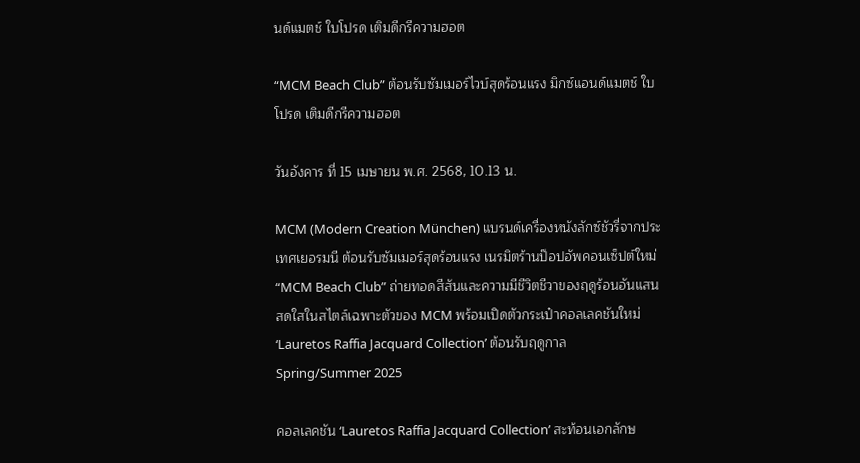นด์แมตช์ ใบโปรด เติมดีกรีความฮอต

“MCM Beach Club” ต้อนรับซัมเมอร์ไวบ์สุดร้อนแรง มิกซ์แอนด์แมตช์ ใบโปรด เติมดีกรีความฮอต

วันอังคาร ที่ 15 เมษายน พ.ศ. 2568, 10.13 น.

MCM (Modern Creation München) แบรนด์เครื่องหนังลักซ์ชัวรี่จากประเทศเยอรมนี ต้อนรับซัมเมอร์สุดร้อนแรง เนรมิตร้านป๊อปอัพคอนเซ็ปต์ใหม่ “MCM Beach Club” ถ่ายทอดสีสันและความมีชีวิตชีวาของฤดูร้อนอันแสนสดใสในสไตล์เฉพาะตัวของ MCM พร้อมเปิดตัวกระเป๋าคอลเลคชันใหม่ ‘Lauretos Raffia Jacquard Collection’ ต้อนรับฤดูกาล Spring/Summer 2025

คอลเลคชัน ‘Lauretos Raffia Jacquard Collection’ สะท้อนเอกลักษ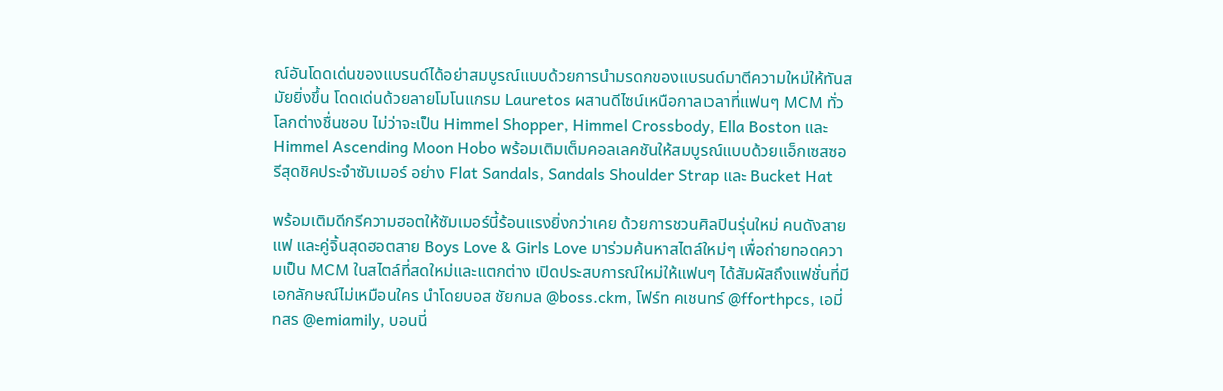ณ์อันโดดเด่นของแบรนด์ได้อย่าสมบูรณ์แบบด้วยการนำมรดกของแบรนด์มาตีความใหม่ให้ทันสมัยยิ่งขึ้น โดดเด่นด้วยลายโมโนแกรม Lauretos ผสานดีไซน์เหนือกาลเวลาที่แฟนๆ MCM ทั่วโลกต่างชื่นชอบ ไม่ว่าจะเป็น Himmel Shopper, Himmel Crossbody, Ella Boston และ Himmel Ascending Moon Hobo พร้อมเติมเต็มคอลเลคชันให้สมบูรณ์แบบด้วยแอ็กเซสซอรีสุดชิคประจำซัมเมอร์ อย่าง Flat Sandals, Sandals Shoulder Strap และ Bucket Hat

พร้อมเติมดีกรีความฮอตให้ซัมเมอร์นี้ร้อนแรงยิ่งกว่าเคย ด้วยการชวนศิลปินรุ่นใหม่ คนดังสายแฟ และคู่จิ้นสุดฮอตสาย Boys Love & Girls Love มาร่วมค้นหาสไตล์ใหม่ๆ เพื่อถ่ายทอดความเป็น MCM ในสไตล์ที่สดใหม่และแตกต่าง เปิดประสบการณ์ใหม่ให้แฟนๆ ได้สัมผัสถึงแฟชั่นที่มีเอกลักษณ์ไม่เหมือนใคร นำโดยบอส ชัยกมล @boss.ckm, โฟร์ท คเชนทร์ @fforthpcs, เอมี่ ทสร @emiamily, บอนนี่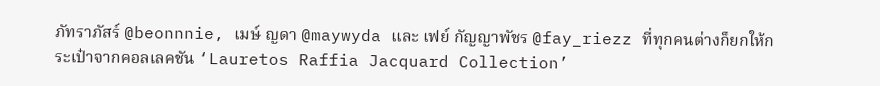ภัทราภัสร์ @beonnnie, เมษ์ ญดา @maywyda และ เฟย์ กัญญาพัชร @fay_riezz ที่ทุกคนต่างก็ยกให้กระเป๋าจากคอลเลคชัน ‘Lauretos Raffia Jacquard Collection’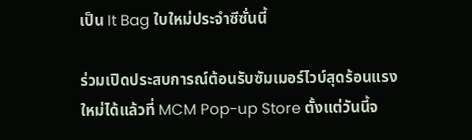เป็น It Bag ใบใหม่ประจำซีซั่นนี้

ร่วมเปิดประสบการณ์ต้อนรับซัมเมอร์ไวบ์สุดร้อนแรงใหม่ได้แล้วที่ MCM Pop-up Store ตั้งแต่วันนี้จ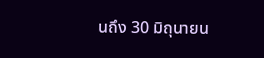นถึง 30 มิถุนายน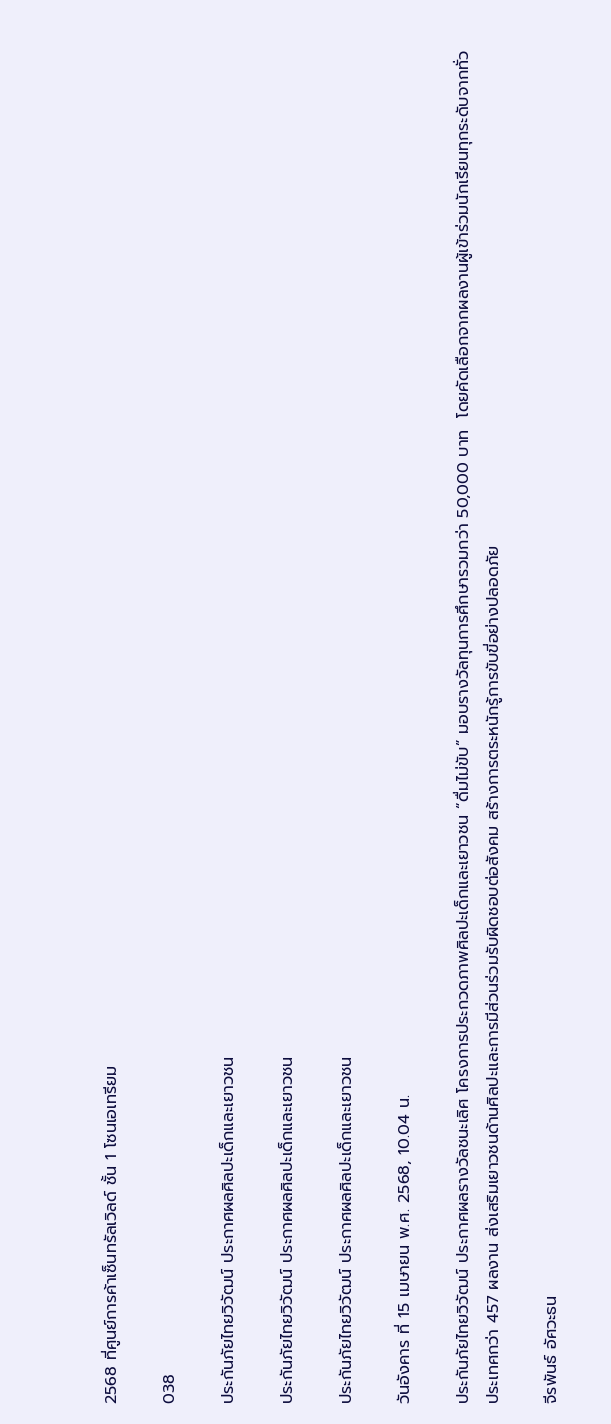2568 ที่ศูนย์การค้าเซ็นทรัลเวิลด์ ชั้น 1 โซนเอเทรียม

038

ประกันภัยไทยวิวัฒน์ ประกาศผลศิลปะเด็กและเยาวชน

ประกันภัยไทยวิวัฒน์ ประกาศผลศิลปะเด็กและเยาวชน

ประกันภัยไทยวิวัฒน์ ประกาศผลศิลปะเด็กและเยาวชน

วันอังคาร ที่ 15 เมษายน พ.ศ. 2568, 10.04 น.

ประกันภัยไทยวิวัฒน์ ประกาศผลรางวัลชนะเลิศ โครงการประกวดภาพศิลปะเด็กและเยาวชน “ดื่มไม่ขับ” มอบรางวัลทุนการศึกษารวมกว่า 50,000 บาท  โดยคัดเลือกจากผลงานผู้เข้าร่วมนักเรียนทุกระดับจากทั่วประเทศกว่า 457 ผลงาน ส่งเสริมเยาวชนด้านศิลปะและการมีส่วนร่วมรับผิดชอบต่อสังคม สร้างการตระหนักรู้การขับขี่อย่างปลอดภัย

จีรพันธ์ อัศวะธน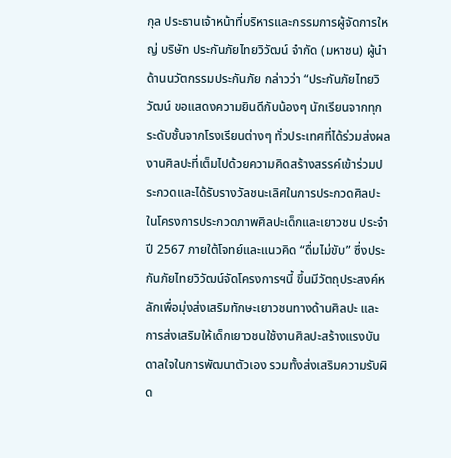กุล ประธานเจ้าหน้าที่บริหารและกรรมการผู้จัดการใหญ่ บริษัท ประกันภัยไทยวิวัฒน์ จำกัด (มหาชน) ผู้นำด้านนวัตกรรมประกันภัย กล่าวว่า “ประกันภัยไทยวิวัฒน์ ขอแสดงความยินดีกับน้องๆ นักเรียนจากทุกระดับชั้นจากโรงเรียนต่างๆ ทั่วประเทศที่ได้ร่วมส่งผลงานศิลปะที่เต็มไปด้วยความคิดสร้างสรรค์เข้าร่วมประกวดและได้รับรางวัลชนะเลิศในการประกวดศิลปะ ในโครงการประกวดภาพศิลปะเด็กและเยาวชน ประจำปี 2567 ภายใต้โจทย์และแนวคิด “ดื่มไม่ขับ” ซึ่งประกันภัยไทยวิวัฒน์จัดโครงการฯนี้ ขึ้นมีวัตถุประสงค์หลักเพื่อมุ่งส่งเสริมทักษะเยาวชนทางด้านศิลปะ และการส่งเสริมให้เด็กเยาวชนใช้งานศิลปะสร้างแรงบันดาลใจในการพัฒนาตัวเอง รวมทั้งส่งเสริมความรับผิด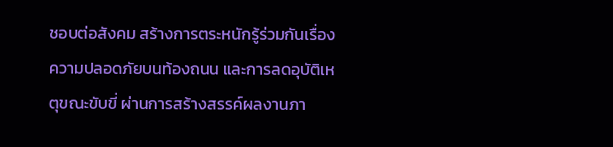ชอบต่อสังคม สร้างการตระหนักรู้ร่วมกันเรื่องความปลอดภัยบนท้องถนน และการลดอุบัติเหตุขณะขับขี่ ผ่านการสร้างสรรค์ผลงานภา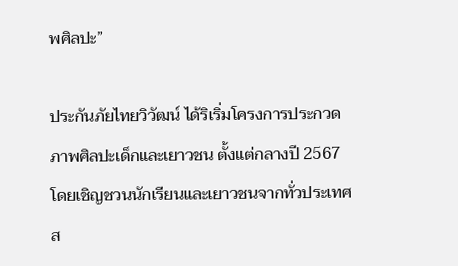พศิลปะ”

ประกันภัยไทยวิวัฒน์ ได้ริเริ่มโครงการประกวดภาพศิลปะเด็กและเยาวชน ตั้งแต่กลางปี 2567 โดยเชิญชวนนักเรียนและเยาวชนจากทั่วประเทศส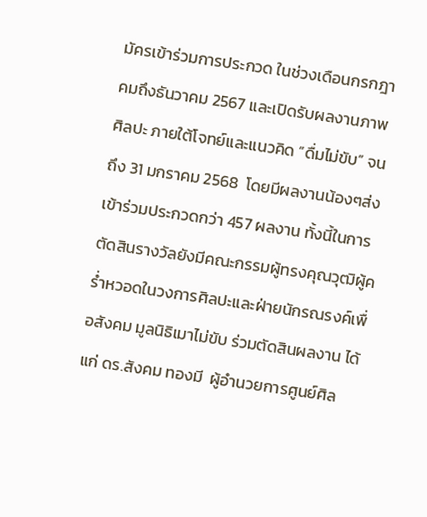มัครเข้าร่วมการประกวด ในช่วงเดือนกรกฎาคมถึงธันวาคม 2567 และเปิดรับผลงานภาพศิลปะ ภายใต้โจทย์และแนวคิด “ดื่มไม่ขับ” จนถึง 31 มกราคม 2568  โดยมีผลงานน้องๆส่งเข้าร่วมประกวดกว่า 457 ผลงาน ทั้งนี้ในการตัดสินรางวัลยังมีคณะกรรมผู้ทรงคุณวุฒิผู้คร่ำหวอดในวงการศิลปะและฝ่ายนักรณรงค์เพื่อสังคม มูลนิธิเมาไม่ขับ ร่วมตัดสินผลงาน ได้แก่ ดร.สังคม ทองมี  ผู้อำนวยการศูนย์ศิล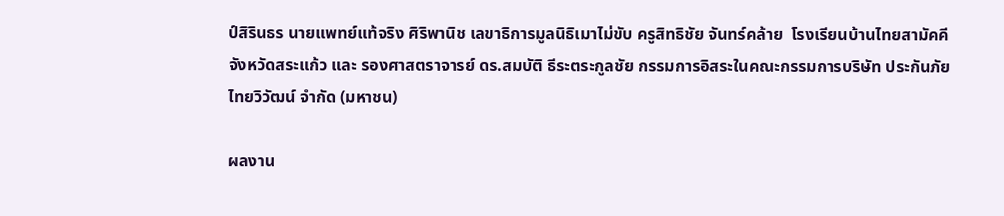ป์สิรินธร นายแพทย์แท้จริง ศิริพานิช เลขาธิการมูลนิธิเมาไม่ขับ ครูสิทธิชัย จันทร์คล้าย  โรงเรียนบ้านไทยสามัคคี จังหวัดสระแก้ว และ รองศาสตราจารย์ ดร.สมบัติ ธีระตระกูลชัย กรรมการอิสระในคณะกรรมการบริษัท ประกันภัยไทยวิวัฒน์ จำกัด (มหาชน)

ผลงาน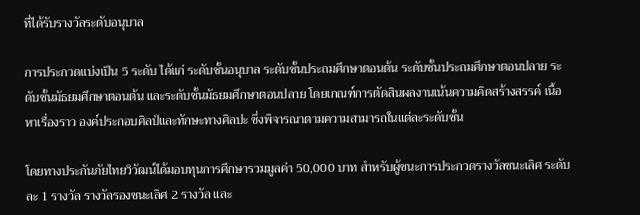ที่ได้รับรางวัลระดับอนุบาล

การประกวดแบ่งเป็น 5 ระดับ ได้แก่ ระดับชั้นอนุบาล ระดับชั้นประถมศึกษาตอนต้น ระดับชั้นประถมศึกษาตอนปลาย ระดับชั้นมัธยมศึกษาตอนต้น และระดับชั้นมัธยมศึกษาตอนปลาย โดยเกณฑ์การตัดสินผลงานเน้นความคิดสร้างสรรค์ เนื้อหาเรื่องราว องค์ประกอบศิลป์และทักษะทางศิลปะ ซึ่งพิจารณาตามความสามารถในแต่ละระดับชั้น

โดยทางประกันภัยไทยวิวัฒน์ได้มอบทุนการศึกษารวมมูลค่า 50,000 บาท สำหรับผู้ชนะการประกวดรางวัลชนะเลิศ ระดับละ 1 รางวัล รางวัลรองชนะเลิศ 2 รางวัล และ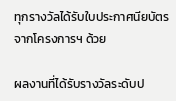ทุกรางวัลได้รับใบประกาศนียบัตรจากโครงการฯ ด้วย

ผลงานที่ได้รับรางวัลระดับป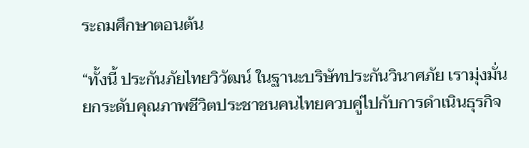ระถมศึกษาตอนต้น

“ทั้งนี้ ประกันภัยไทยวิวัฒน์ ในฐานะบริษัทประกันวินาศภัย เรามุ่งมั่นยกระดับคุณภาพชีวิตประชาชนคนไทยควบคู่ไปกับการดำเนินธุรกิจ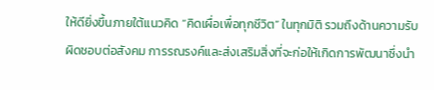ให้ดียิ่งขึ้นภายใต้แนวคิด “คิดเผื่อเพื่อทุกชีวิต” ในทุกมิติ รวมถึงด้านความรับผิดชอบต่อสังคม การรณรงค์และส่งเสริมสิ่งที่จะก่อให้เกิดการพัฒนาซึ่งนำ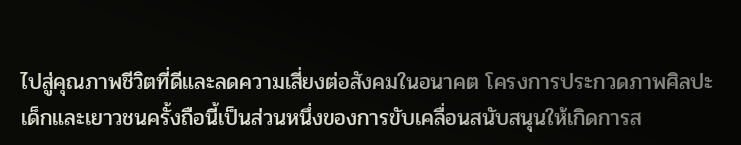ไปสู่คุณภาพชีวิตที่ดีและลดความเสี่ยงต่อสังคมในอนาคต โครงการประกวดภาพศิลปะเด็กและเยาวชนครั้งถือนี้เป็นส่วนหนึ่งของการขับเคลื่อนสนับสนุนให้เกิดการส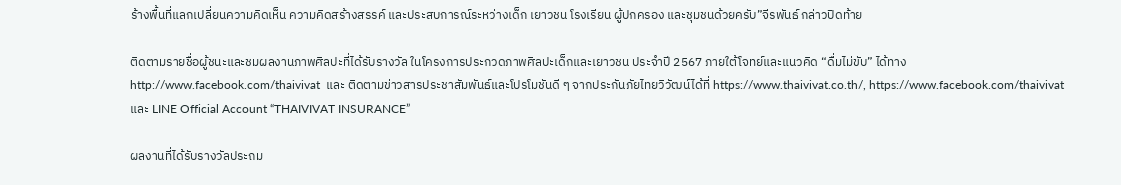ร้างพื้นที่แลกเปลี่ยนความคิดเห็น ความคิดสร้างสรรค์ และประสบการณ์ระหว่างเด็ก เยาวชน โรงเรียน ผู้ปกครอง และชุมชนด้วยครับ”จีรพันธ์ กล่าวปิดท้าย

ติดตามรายชื่อผู้ชนะและชมผลงานภาพศิลปะที่ได้รับรางวัล ในโครงการประกวดภาพศิลปะเด็กและเยาวชน ประจำปี 2567 ภายใต้โจทย์และแนวคิด “ดื่มไม่ขับ” ได้ทาง http://www.facebook.com/thaivivat  และ ติดตามข่าวสารประชาสัมพันธ์และโปรโมชันดี ๆ จากประกันภัยไทยวิวัฒน์ได้ที่ https://www.thaivivat.co.th/, https://www.facebook.com/thaivivat และ LINE Official Account “THAIVIVAT INSURANCE”

ผลงานที่ได้รับรางวัลประถม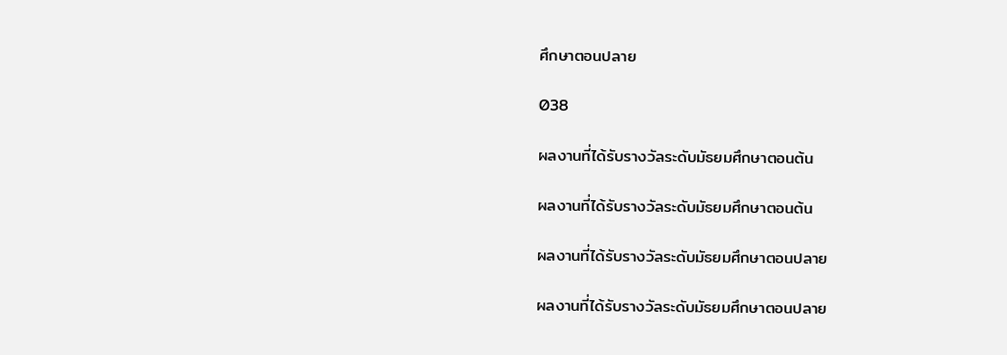ศึกษาตอนปลาย

038

ผลงานที่ได้รับรางวัลระดับมัธยมศึกษาตอนต้น

ผลงานที่ได้รับรางวัลระดับมัธยมศึกษาตอนต้น

ผลงานที่ได้รับรางวัลระดับมัธยมศึกษาตอนปลาย

ผลงานที่ได้รับรางวัลระดับมัธยมศึกษาตอนปลาย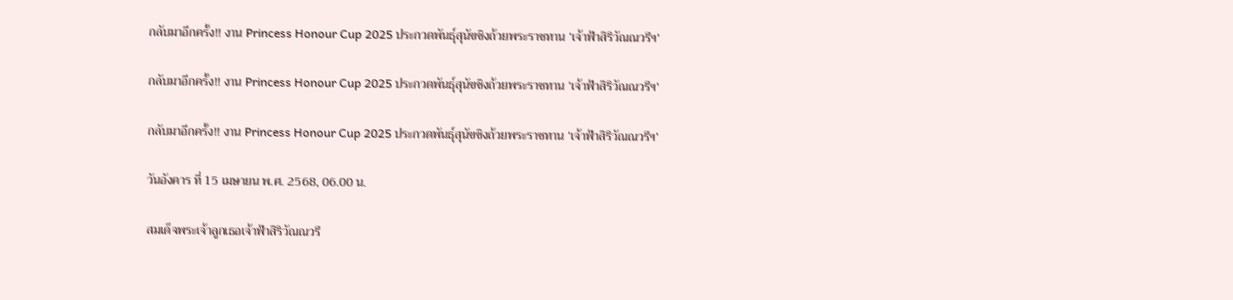กลับมาอีกครั้ง!! งาน Princess Honour Cup 2025 ประกวดพันธุ์สุนัขชิงถ้วยพระราชทาน ‘เจ้าฟ้าสิริวัณณวรีฯ’

กลับมาอีกครั้ง!! งาน Princess Honour Cup 2025 ประกวดพันธุ์สุนัขชิงถ้วยพระราชทาน ‘เจ้าฟ้าสิริวัณณวรีฯ’

กลับมาอีกครั้ง!! งาน Princess Honour Cup 2025 ประกวดพันธุ์สุนัขชิงถ้วยพระราชทาน ‘เจ้าฟ้าสิริวัณณวรีฯ’

วันอังคาร ที่ 15 เมษายน พ.ศ. 2568, 06.00 น.

สมเด็จพระเจ้าลูกเธอเจ้าฟ้าสิริวัณณวรี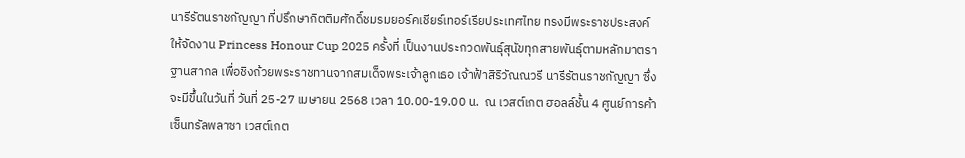นารีรัตนราชกัญญา ที่ปรึกษากิตติมศักดิ์ชมรมยอร์คเชียร์เทอร์เรียประเทศไทย ทรงมีพระราชประสงค์ให้จัดงาน Princess Honour Cup 2025 ครั้งที่ เป็นงานประกวดพันธุ์สุนัขทุกสายพันธุ์ตามหลักมาตราฐานสากล เพื่อชิงถ้วยพระราชทานจากสมเด็จพระเจ้าลูกเธอ เจ้าฟ้าสิริวัณณวรี นารีรัตนราชกัญญา ซึ่งจะมีขึ้นในวันที่ วันที่ 25-27 เมษายน 2568 เวลา 10.00-19.00 น.  ณ เวสต์เกต ฮอลล์ชั้น 4 ศูนย์การค้าเซ็นทรัลพลาซา เวสต์เกต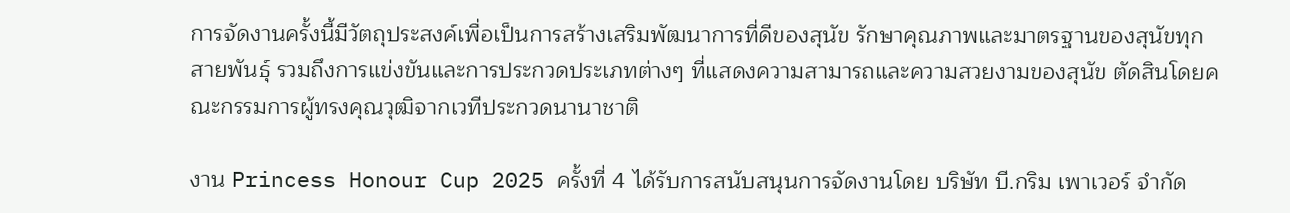การจัดงานครั้งนี้มีวัตถุประสงค์เพื่อเป็นการสร้างเสริมพัฒนาการที่ดีของสุนัข รักษาคุณภาพและมาตรฐานของสุนัขทุกสายพันธุ์ รวมถึงการแข่งขันและการประกวดประเภทต่างๆ ที่แสดงความสามารถและความสวยงามของสุนัข ตัดสินโดยคณะกรรมการผู้ทรงคุณวุฒิจากเวทีประกวดนานาชาติ

งาน Princess Honour Cup 2025 ครั้งที่ 4 ได้รับการสนับสนุนการจัดงานโดย บริษัท บี.กริม เพาเวอร์ จำกัด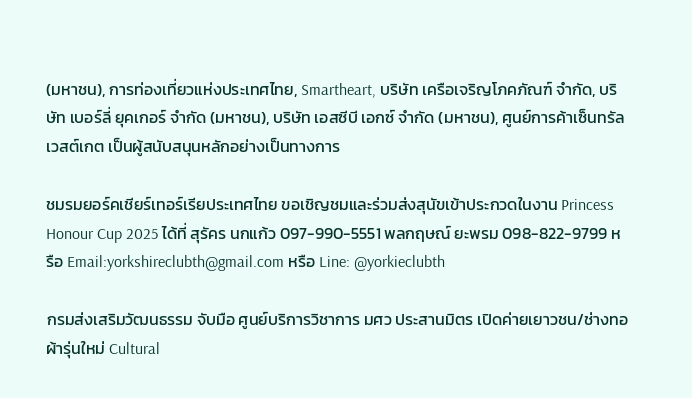(มหาชน), การท่องเที่ยวแห่งประเทศไทย, Smartheart, บริษัท เครือเจริญโภคภัณฑ์ จำกัด, บริษัท เบอร์ลี่ ยุคเกอร์ จำกัด (มหาชน), บริษัท เอสซีบี เอกซ์ จำกัด (มหาชน), ศูนย์การค้าเซ็นทรัล เวสต์เกต เป็นผู้สนับสนุนหลักอย่างเป็นทางการ

ชมรมยอร์คเชียร์เทอร์เรียประเทศไทย ขอเชิญชมและร่วมส่งสุนัขเข้าประกวดในงาน Princess Honour Cup 2025 ได้ที่ สุรัคร นกแก้ว 097-990-5551 พลกฤษณ์ ยะพรม 098-822-9799 หรือ Email:yorkshireclubth@gmail.com หรือ Line: @yorkieclubth

กรมส่งเสริมวัฒนธรรม จับมือ ศูนย์บริการวิชาการ มศว ประสานมิตร เปิดค่ายเยาวชน/ช่างทอผ้ารุ่นใหม่ Cultural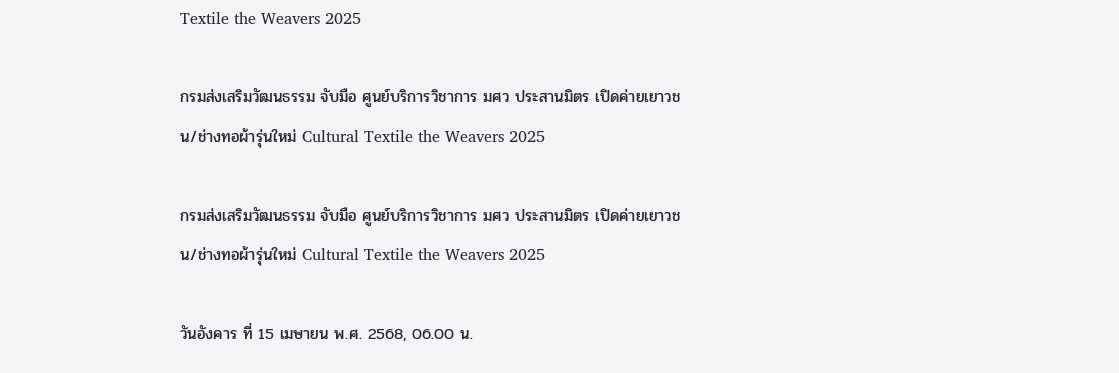Textile the Weavers 2025

กรมส่งเสริมวัฒนธรรม จับมือ ศูนย์บริการวิชาการ มศว ประสานมิตร เปิดค่ายเยาวชน/ช่างทอผ้ารุ่นใหม่ Cultural Textile the Weavers 2025

กรมส่งเสริมวัฒนธรรม จับมือ ศูนย์บริการวิชาการ มศว ประสานมิตร เปิดค่ายเยาวชน/ช่างทอผ้ารุ่นใหม่ Cultural Textile the Weavers 2025

วันอังคาร ที่ 15 เมษายน พ.ศ. 2568, 06.00 น.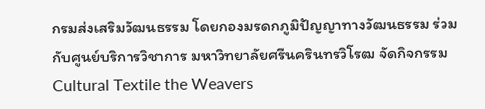กรมส่งเสริมวัฒนธรรม โดยกองมรดกภูมิปัญญาทางวัฒนธรรม ร่วมกับศูนย์บริการวิชาการ มหาวิทยาลัยศรีนครินทรวิโรฒ จัดกิจกรรม Cultural Textile the Weavers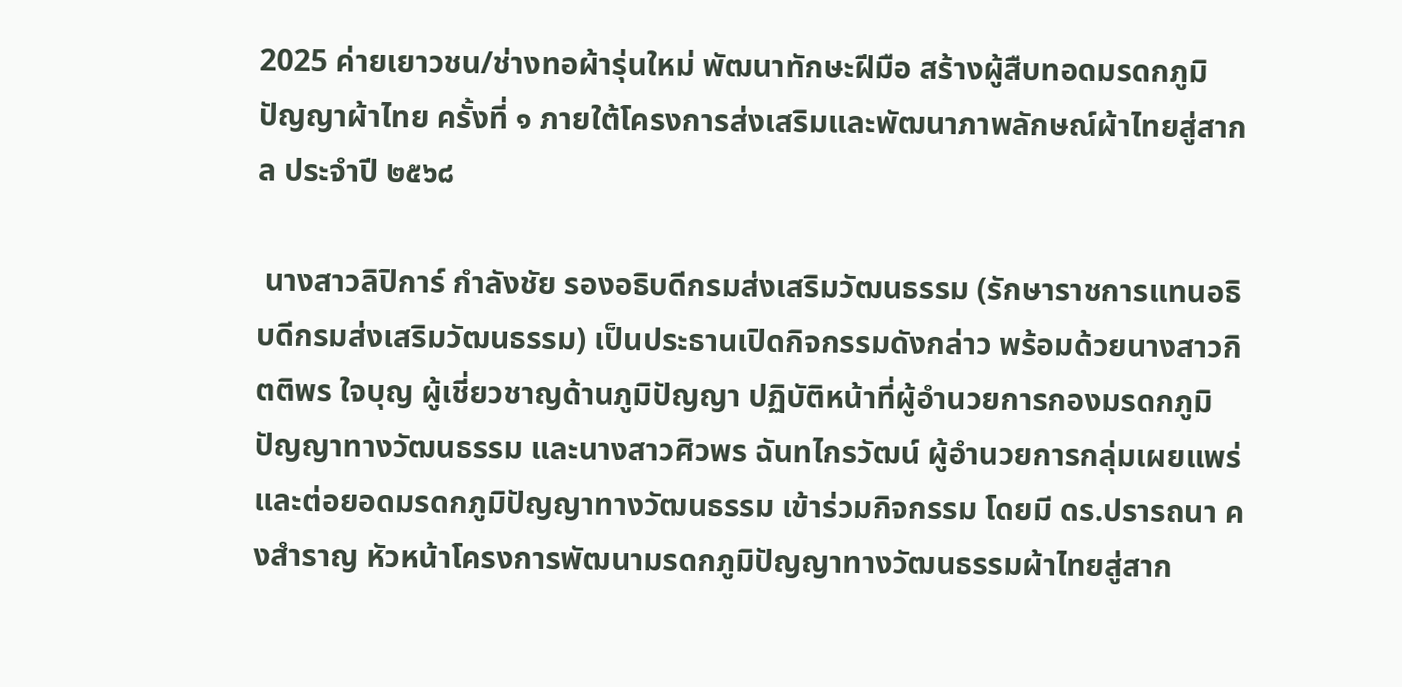2025 ค่ายเยาวชน/ช่างทอผ้ารุ่นใหม่ พัฒนาทักษะฝีมือ สร้างผู้สืบทอดมรดกภูมิปัญญาผ้าไทย ครั้งที่ ๑ ภายใต้โครงการส่งเสริมและพัฒนาภาพลักษณ์ผ้าไทยสู่สากล ประจำปี ๒๕๖๘

 นางสาวลิปิการ์ กำลังชัย รองอธิบดีกรมส่งเสริมวัฒนธรรม (รักษาราชการแทนอธิบดีกรมส่งเสริมวัฒนธรรม) เป็นประธานเปิดกิจกรรมดังกล่าว พร้อมด้วยนางสาวกิตติพร ใจบุญ ผู้เชี่ยวชาญด้านภูมิปัญญา ปฏิบัติหน้าที่ผู้อำนวยการกองมรดกภูมิปัญญาทางวัฒนธรรม และนางสาวศิวพร ฉันทไกรวัฒน์ ผู้อำนวยการกลุ่มเผยแพร่และต่อยอดมรดกภูมิปัญญาทางวัฒนธรรม เข้าร่วมกิจกรรม โดยมี ดร.ปรารถนา คงสำราญ หัวหน้าโครงการพัฒนามรดกภูมิปัญญาทางวัฒนธรรมผ้าไทยสู่สาก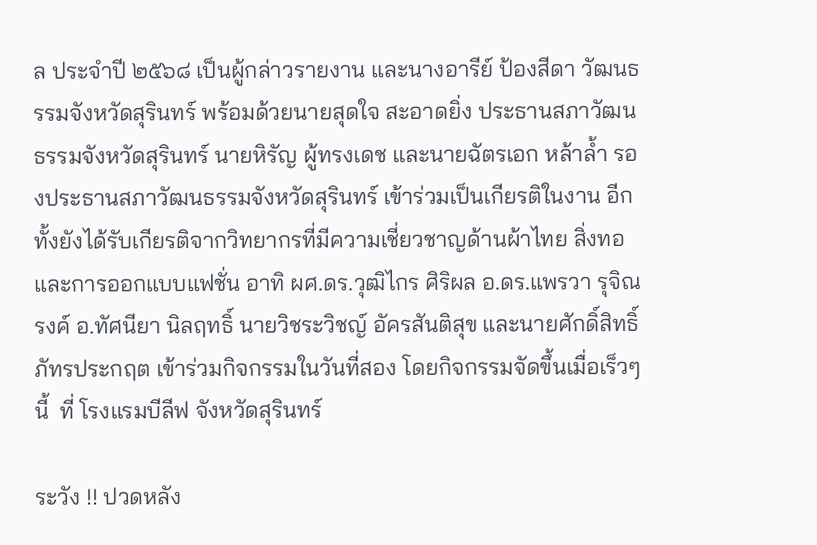ล ประจำปี ๒๕๖๘ เป็นผู้กล่าวรายงาน และนางอารีย์ ป้องสีดา วัฒนธรรมจังหวัดสุรินทร์ พร้อมด้วยนายสุดใจ สะอาดยิ่ง ประธานสภาวัฒนธรรมจังหวัดสุรินทร์ นายหิรัญ ผู้ทรงเดช และนายฉัตรเอก หล้าล้ำ รองประธานสภาวัฒนธรรมจังหวัดสุรินทร์ เข้าร่วมเป็นเกียรติในงาน อีกทั้งยังได้รับเกียรติจากวิทยากรที่มีความเชี่ยวชาญด้านผ้าไทย สิ่งทอและการออกแบบแฟชั่น อาทิ ผศ.ดร.วุฒิไกร ศิริผล อ.ดร.แพรวา รุจิณรงค์ อ.ทัศนียา นิลฤทธิ์ นายวิชระวิชญ์ อัครสันติสุข และนายศักดิ์สิทธิ์ ภัทรประกฤต เข้าร่วมกิจกรรมในวันที่สอง โดยกิจกรรมจัดขึ้นเมื่อเร็วๆ นี้  ที่ โรงแรมบีลีฟ จังหวัดสุรินทร์

ระวัง !! ปวดหลัง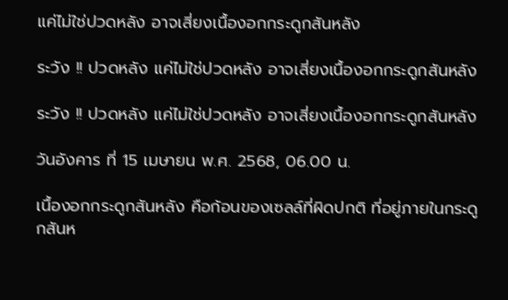แค่ไม่ใช่ปวดหลัง อาจเสี่ยงเนื้องอกกระดูกสันหลัง

ระวัง !! ปวดหลัง แค่ไม่ใช่ปวดหลัง อาจเสี่ยงเนื้องอกกระดูกสันหลัง

ระวัง !! ปวดหลัง แค่ไม่ใช่ปวดหลัง อาจเสี่ยงเนื้องอกกระดูกสันหลัง

วันอังคาร ที่ 15 เมษายน พ.ศ. 2568, 06.00 น.

เนื้องอกกระดูกสันหลัง คือก้อนของเซลล์ที่ผิดปกติ ที่อยู่ภายในกระดูกสันห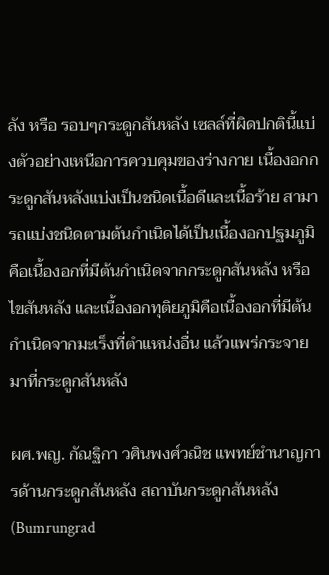ลัง หรือ รอบๆกระดูกสันหลัง เซลล์ที่ผิดปกตินี้แบ่งตัวอย่างเหนือการควบคุมของร่างกาย เนื้องอกกระดูกสันหลังแบ่งเป็นชนิดเนื้อดีและเนื้อร้าย สามารถแบ่งชนิดตามต้นกำเนิดได้เป็นเนื้องอกปฐมภูมิ คือเนื้องอกที่มีต้นกำเนิดจากกระดูกสันหลัง หรือไขสันหลัง และเนื้องอกทุติยภูมิคือเนื้องอกที่มีต้นกำเนิดจากมะเร็งที่ตำแหน่งอื่น แล้วแพร่กระจายมาที่กระดูกสันหลัง

ผศ.พญ. กัณฐิกา วศินพงศ์วณิช แพทย์ชำนาญการด้านกระดูกสันหลัง สถาบันกระดูกสันหลัง (Bumrungrad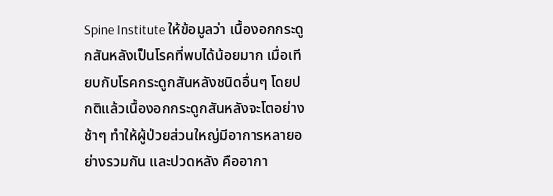Spine Institute ให้ข้อมูลว่า เนื้องอกกระดูกสันหลังเป็นโรคที่พบได้น้อยมาก เมื่อเทียบกับโรคกระดูกสันหลังชนิดอื่นๆ โดยปกติแล้วเนื้องอกกระดูกสันหลังจะโตอย่างช้าๆ ทำให้ผู้ป่วยส่วนใหญ่มีอาการหลายอย่างรวมกัน และปวดหลัง คืออากา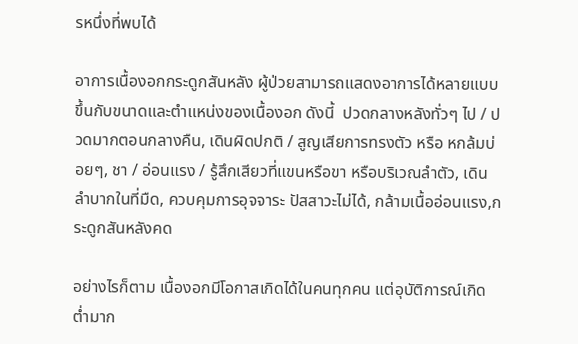รหนึ่งที่พบได้

อาการเนื้องอกกระดูกสันหลัง ผู้ป่วยสามารถแสดงอาการได้หลายแบบ ขึ้นกับขนาดและตำแหน่งของเนื้องอก ดังนี้  ปวดกลางหลังทั่วๆ ไป / ปวดมากตอนกลางคืน, เดินผิดปกติ / สูญเสียการทรงตัว หรือ หกล้มบ่อยๆ, ชา / อ่อนแรง / รู้สึกเสียวที่แขนหรือขา หรือบริเวณลำตัว, เดินลำบากในที่มืด, ควบคุมการอุจจาระ ปัสสาวะไม่ได้, กล้ามเนื้ออ่อนแรง,กระดูกสันหลังคด

อย่างไรก็ตาม เนื้องอกมีโอกาสเกิดได้ในคนทุกคน แต่อุบัติการณ์เกิดต่ำมาก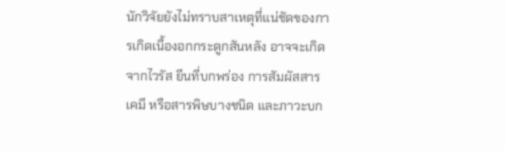นักวิจัยยังไม่ทราบสาเหตุที่แน่ชัดของการเกิดเนื้องอกกระดูกสันหลัง อาจจะเกิดจากไวรัส ยีนที่บกพร่อง การสัมผัสสารเคมี หรือสารพิษบางชนิด และภาวะบก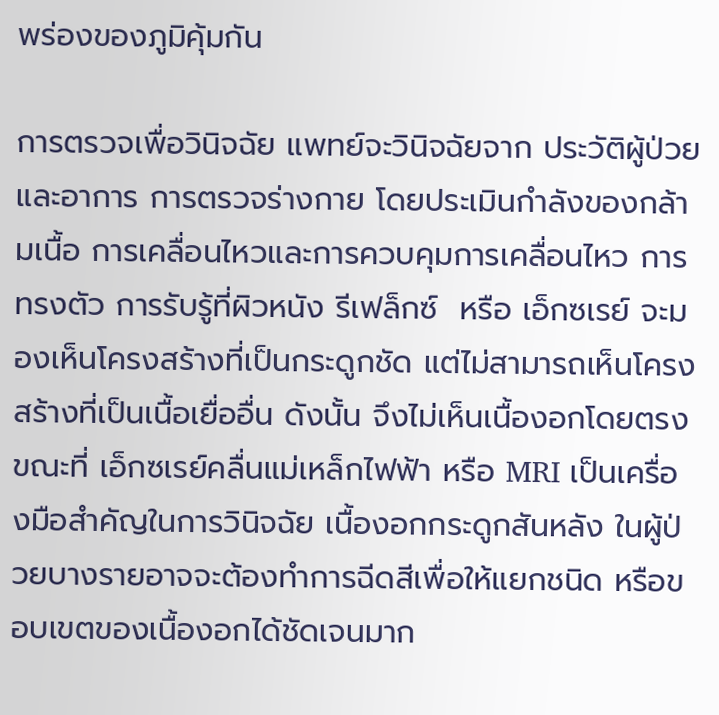พร่องของภูมิคุ้มกัน

การตรวจเพื่อวินิจฉัย แพทย์จะวินิจฉัยจาก ประวัติผู้ป่วยและอาการ การตรวจร่างกาย โดยประเมินกำลังของกล้ามเนื้อ การเคลื่อนไหวและการควบคุมการเคลื่อนไหว การทรงตัว การรับรู้ที่ผิวหนัง รีเฟล็กซ์  หรือ เอ็กซเรย์ จะมองเห็นโครงสร้างที่เป็นกระดูกชัด แต่ไม่สามารถเห็นโครงสร้างที่เป็นเนื้อเยื่ออื่น ดังนั้น จึงไม่เห็นเนื้องอกโดยตรง ขณะที่ เอ็กซเรย์คลื่นแม่เหล็กไฟฟ้า หรือ MRI เป็นเครื่องมือสำคัญในการวินิจฉัย เนื้องอกกระดูกสันหลัง ในผู้ป่วยบางรายอาจจะต้องทำการฉีดสีเพื่อให้แยกชนิด หรือขอบเขตของเนื้องอกได้ชัดเจนมาก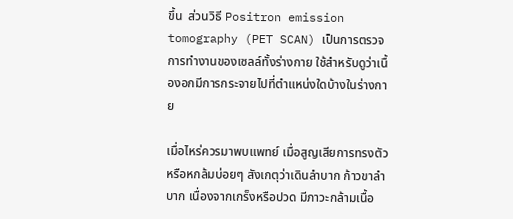ขึ้น  ส่วนวิธี Positron emission tomography (PET SCAN) เป็นการตรวจการทำงานของเซลล์ทั้งร่างกาย ใช้สำหรับดูว่าเนื้องอกมีการกระจายไปที่ตำแหน่งใดบ้างในร่างกาย

เมื่อไหร่ควรมาพบแพทย์ เมื่อสูญเสียการทรงตัวหรือหกล้มบ่อยๆ สังเกตุว่าเดินลำบาก ก้าวขาลำบาก เนื่องจากเกร็งหรือปวด มีภาวะกล้ามเนื้อ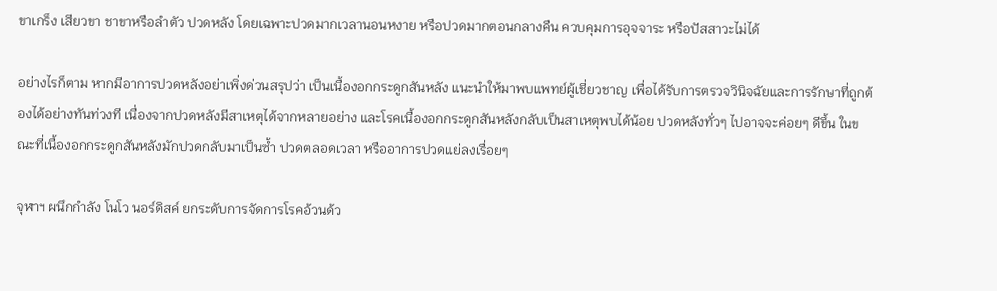ขาเกร็ง เสียวขา ชาขาหรือลำตัว ปวดหลัง โดยเฉพาะปวดมากเวลานอนหงาย หรือปวดมากตอนกลางคืน ควบคุมการอุจจาระ หรือปัสสาวะไม่ได้

อย่างไรก็ตาม หากมีอาการปวดหลังอย่าเพิ่งด่วนสรุปว่า เป็นเนื้องอกกระดูกสันหลัง แนะนำให้มาพบแพทย์ผู้เชี่ยวชาญ เพื่อได้รับการตรวจวินิจฉัยและการรักษาที่ถูกต้องได้อย่างทันท่วงที เนื่องจากปวดหลังมีสาเหตุได้จากหลายอย่าง และโรคเนื้องอกกระดูกสันหลังกลับเป็นสาเหตุพบได้น้อย ปวดหลังทั่วๆ ไปอาจจะค่อยๆ ดีขึ้น ในขณะที่เนื้องอกกระดูกสันหลังมักปวดกลับมาเป็นซ้ำ ปวดตลอดเวลา หรืออาการปวดแย่ลงเรื่อยๆ

จุฬาฯ ผนึกกำลัง โนโว นอร์ดิสค์ ยกระดับการจัดการโรคอ้วนด้ว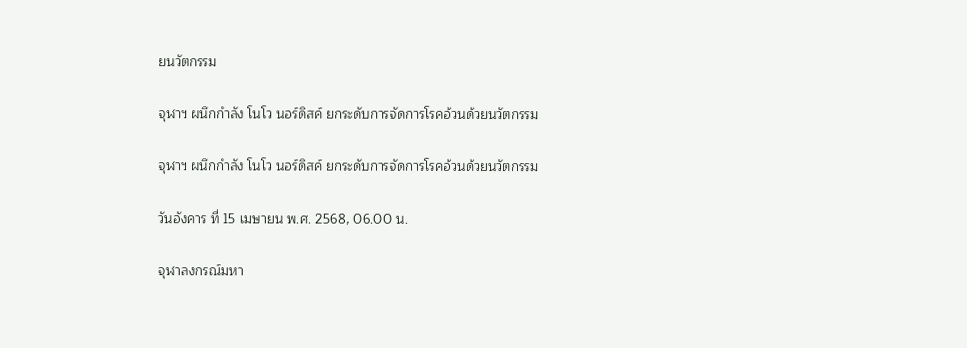ยนวัตกรรม

จุฬาฯ ผนึกกำลัง โนโว นอร์ดิสค์ ยกระดับการจัดการโรคอ้วนด้วยนวัตกรรม

จุฬาฯ ผนึกกำลัง โนโว นอร์ดิสค์ ยกระดับการจัดการโรคอ้วนด้วยนวัตกรรม

วันอังคาร ที่ 15 เมษายน พ.ศ. 2568, 06.00 น.

จุฬาลงกรณ์มหา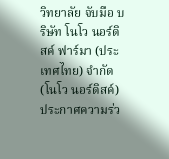วิทยาลัย จับมือ บริษัท โนโว นอร์ดิสค์ ฟาร์มา (ประเทศไทย) จำกัด (โนโว นอร์ดิสค์) ประกาศความร่ว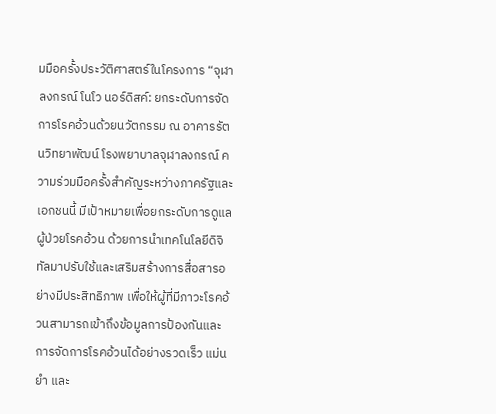มมือครั้งประวัติศาสตร์ในโครงการ “จุฬาลงกรณ์ โนโว นอร์ดิสค์: ยกระดับการจัดการโรคอ้วนด้วยนวัตกรรม ณ อาคารรัตนวิทยาพัฒน์ โรงพยาบาลจุฬาลงกรณ์ ความร่วมมือครั้งสำคัญระหว่างภาครัฐและเอกชนนี้ มีเป้าหมายเพื่อยกระดับการดูแลผู้ป่วยโรคอ้วน ด้วยการนำเทคโนโลยีดิจิทัลมาปรับใช้และเสริมสร้างการสื่อสารอย่างมีประสิทธิภาพ เพื่อให้ผู้ที่มีภาวะโรคอ้วนสามารถเข้าถึงข้อมูลการป้องกันและการจัดการโรคอ้วนได้อย่างรวดเร็ว แม่นยำ และ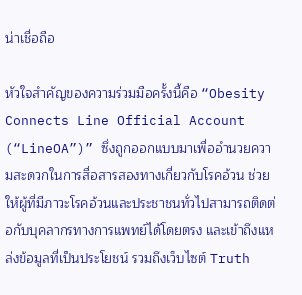น่าเชื่อถือ

หัวใจสำคัญของความร่วมมือครั้งนี้คือ “Obesity Connects Line Official Account (“LineOA”)” ซึ่งถูกออกแบบมาเพื่ออำนวยความสะดวกในการสื่อสารสองทางเกี่ยวกับโรคอ้วน ช่วยให้ผู้ที่มีภาวะโรคอ้วนและประชาชนทั่วไปสามารถติดต่อกับบุคลากรทางการแพทย์ได้โดยตรง และเข้าถึงแหล่งข้อมูลที่เป็นประโยชน์ รวมถึงเว็บไซต์ Truth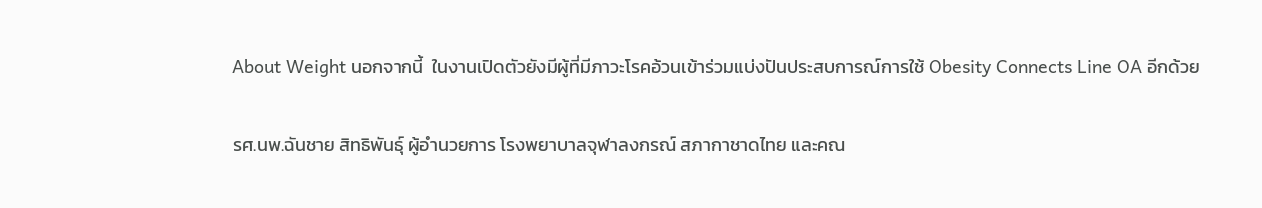About Weight นอกจากนี้  ในงานเปิดตัวยังมีผู้ที่มีภาวะโรคอ้วนเข้าร่วมแบ่งปันประสบการณ์การใช้ Obesity Connects Line OA อีกด้วย

รศ.นพ.ฉันชาย สิทธิพันธุ์ ผู้อำนวยการ โรงพยาบาลจุฬาลงกรณ์ สภากาชาดไทย และคณ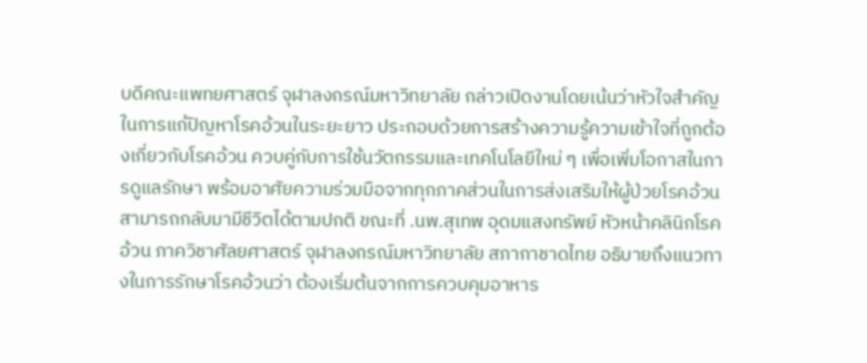บดีคณะแพทยศาสตร์ จุฬาลงกรณ์มหาวิทยาลัย กล่าวเปิดงานโดยเน้นว่าหัวใจสำคัญในการแก้ปัญหาโรคอ้วนในระยะยาว ประกอบด้วยการสร้างความรู้ความเข้าใจที่ถูกต้องเกี่ยวกับโรคอ้วน ควบคู่กับการใช้นวัตกรรมและเทคโนโลยีใหม่ ๆ เพื่อเพิ่มโอกาสในการดูแลรักษา พร้อมอาศัยความร่วมมือจากทุกภาคส่วนในการส่งเสริมให้ผู้ป่วยโรคอ้วนสามารถกลับมามีชีวิตได้ตามปกติ ขณะที่ .นพ.สุเทพ อุดมแสงทรัพย์ หัวหน้าคลินิกโรคอ้วน ภาควิชาศัลยศาสตร์ จุฬาลงกรณ์มหาวิทยาลัย สภากาชาดไทย อธิบายถึงแนวทางในการรักษาโรคอ้วนว่า ต้องเริ่มต้นจากการควบคุมอาหาร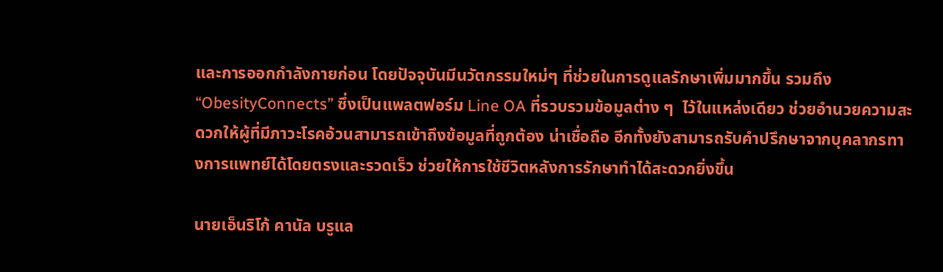และการออกกำลังกายก่อน โดยปัจจุบันมีนวัตกรรมใหม่ๆ ที่ช่วยในการดูแลรักษาเพิ่มมากขึ้น รวมถึง “ObesityConnects” ซึ่งเป็นแพลตฟอร์ม Line OA ที่รวบรวมข้อมูลต่าง ๆ  ไว้ในแหล่งเดียว ช่วยอำนวยความสะดวกให้ผู้ที่มีภาวะโรคอ้วนสามารถเข้าถึงข้อมูลที่ถูกต้อง น่าเชื่อถือ อีกทั้งยังสามารถรับคำปรึกษาจากบุคลากรทางการแพทย์ได้โดยตรงและรวดเร็ว ช่วยให้การใช้ชีวิตหลังการรักษาทำได้สะดวกยิ่งขึ้น

นายเอ็นริโก้ คานัล บรูแล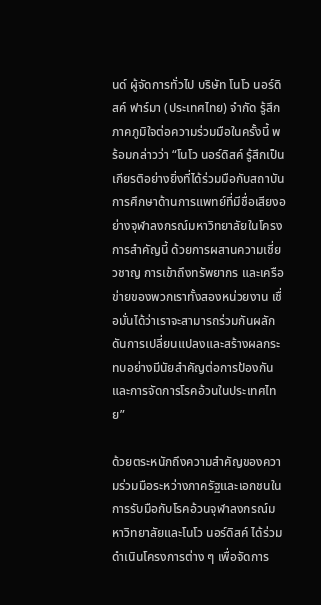นด์ ผู้จัดการทั่วไป บริษัท โนโว นอร์ดิสค์ ฟาร์มา (ประเทศไทย) จำกัด รู้สึกภาคภูมิใจต่อความร่วมมือในครั้งนี้ พร้อมกล่าวว่า “โนโว นอร์ดิสค์ รู้สึกเป็นเกียรติอย่างยิ่งที่ได้ร่วมมือกับสถาบันการศึกษาด้านการแพทย์ที่มีชื่อเสียงอย่างจุฬาลงกรณ์มหาวิทยาลัยในโครงการสำคัญนี้ ด้วยการผสานความเชี่ยวชาญ การเข้าถึงทรัพยากร และเครือข่ายของพวกเราทั้งสองหน่วยงาน เชื่อมั่นได้ว่าเราจะสามารถร่วมกันผลักดันการเปลี่ยนแปลงและสร้างผลกระทบอย่างมีนัยสำคัญต่อการป้องกันและการจัดการโรคอ้วนในประเทศไทย”

ด้วยตระหนักถึงความสำคัญของความร่วมมือระหว่างภาครัฐและเอกชนในการรับมือกับโรคอ้วนจุฬาลงกรณ์มหาวิทยาลัยและโนโว นอร์ดิสค์ ได้ร่วมดำเนินโครงการต่าง ๆ เพื่อจัดการ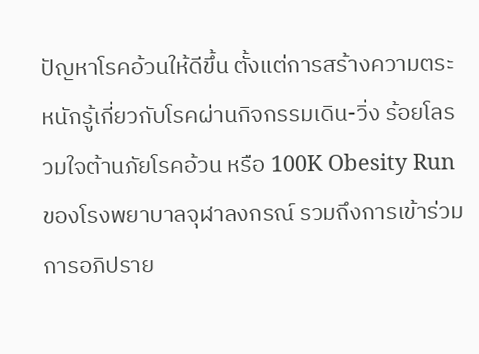ปัญหาโรคอ้วนให้ดีขึ้น ตั้งแต่การสร้างความตระหนักรู้เกี่ยวกับโรคผ่านกิจกรรมเดิน-วิ่ง ร้อยโลรวมใจต้านภัยโรคอ้วน หรือ 100K Obesity Run ของโรงพยาบาลจุฬาลงกรณ์ รวมถึงการเข้าร่วมการอภิปราย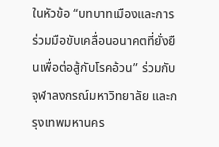ในหัวข้อ “บทบาทเมืองและการร่วมมือขับเคลื่อนอนาคตที่ยั่งยืนเพื่อต่อสู้กับโรคอ้วน” ร่วมกับจุฬาลงกรณ์มหาวิทยาลัย และกรุงเทพมหานคร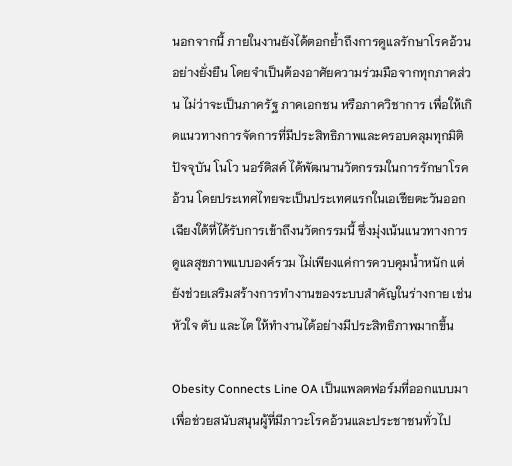นอกจากนี้ ภายในงานยังได้ตอกย้ำถึงการดูแลรักษาโรคอ้วนอย่างยั่งยืน โดยจำเป็นต้องอาศัยความร่วมมือจากทุกภาคส่วน ไม่ว่าจะเป็นภาครัฐ ภาคเอกชน หรือภาควิชาการ เพื่อให้เกิดแนวทางการจัดการที่มีประสิทธิภาพและครอบคลุมทุกมิติ ปัจจุบัน โนโว นอร์ดิสค์ ได้พัฒนานวัตกรรมในการรักษาโรคอ้วน โดยประเทศไทยจะเป็นประเทศแรกในเอเชียตะวันออกเฉียงใต้ที่ได้รับการเข้าถึงนวัตกรรมนี้ ซึ่งมุ่งเน้นแนวทางการดูแลสุขภาพแบบองค์รวม ไม่เพียงแค่การควบคุมน้ำหนัก แต่ยังช่วยเสริมสร้างการทำงานของระบบสำคัญในร่างกาย เช่น หัวใจ ตับ และไต ให้ทำงานได้อย่างมีประสิทธิภาพมากขึ้น

Obesity Connects Line OA เป็นแพลตฟอร์มที่ออกแบบมาเพื่อช่วยสนับสนุนผู้ที่มีภาวะโรคอ้วนและประชาชนทั่วไป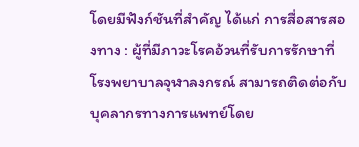โดยมีฟังก์ชันที่สำคัญ ได้แก่ การสื่อสารสองทาง : ผู้ที่มีภาวะโรคอ้วนที่รับการรักษาที่โรงพยาบาลจุฬาลงกรณ์ สามารถติดต่อกับบุคลากรทางการแพทย์โดย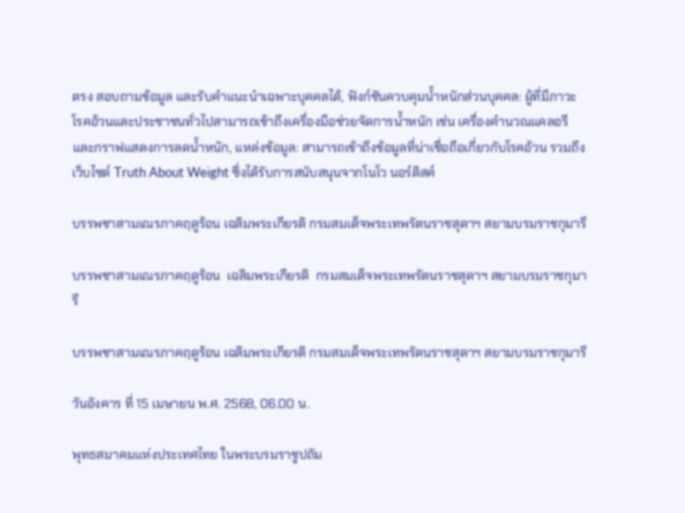ตรง สอบถามข้อมูล และรับคำแนะนำเฉพาะบุคคลได้, ฟังก์ชันควบคุมน้ำหนักส่วนบุคคล: ผู้ที่มีภาวะโรคอ้วนและประชาชนทั่วไปสามารถเข้าถึงเครื่องมือช่วยจัดการน้ำหนัก เช่น เครื่องคำนวณแคลอรี และกราฟแสดงการลดน้ำหนัก, แหล่งข้อมูล: สามารถเข้าถึงข้อมูลที่น่าเชื่อถือเกี่ยวกับโรคอ้วน รวมถึงเว็บไซต์ Truth About Weight ซึ่งได้รับการสนับสนุนจากโนโว นอร์ดิสค์

บรรพชาสามเณรภาคฤดูร้อน เฉลิมพระเกียรติ กรมสมเด็จพระเทพรัตนราชสุดาฯ สยามบรมราชกุมารี

บรรพชาสามเณรภาคฤดูร้อน  เฉลิมพระเกียรติ  กรมสมเด็จพระเทพรัตนราชสุดาฯ สยามบรมราชกุมารี

บรรพชาสามเณรภาคฤดูร้อน เฉลิมพระเกียรติ กรมสมเด็จพระเทพรัตนราชสุดาฯ สยามบรมราชกุมารี

วันอังคาร ที่ 15 เมษายน พ.ศ. 2568, 06.00 น.

พุทธสมาคมแห่งประเทศไทย ในพระบรมราชูปถัม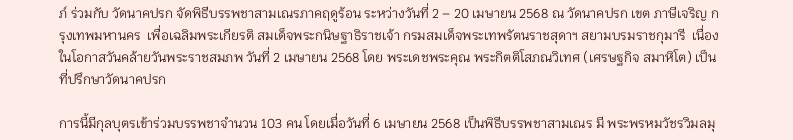ภ์ ร่วมกับ วัดนาคปรก จัดพิธีบรรพชาสามเณรภาคฤดูร้อน ระหว่างวันที่ 2 – 20 เมษายน 2568 ณ วัดนาคปรก เขต ภาษีเจริญ กรุงเทพมหานคร  เพื่อเฉลิมพระเกียรติ สมเด็จพระกนิษฐาธิราชเจ้า กรมสมเด็จพระเทพรัตนราชสุดาฯ สยามบรมราชกุมารี  เนื่องในโอกาสวันคล้ายวันพระราชสมภพ วันที่ 2 เมษายน 2568 โดย พระเดชพระคุณ พระกิตติโสภณวิเทศ (เศรษฐกิจ สมาหิโต) เป็นที่ปรึกษาวัดนาคปรก

การนี้มีกุลบุตรเข้าร่วมบรรพชาจำนวน 103 คน โดยเมื่อวันที่ 6 เมษายน 2568 เป็นพิธีบรรพชาสามเณร มี พระพรหมวัชรวิมลมุ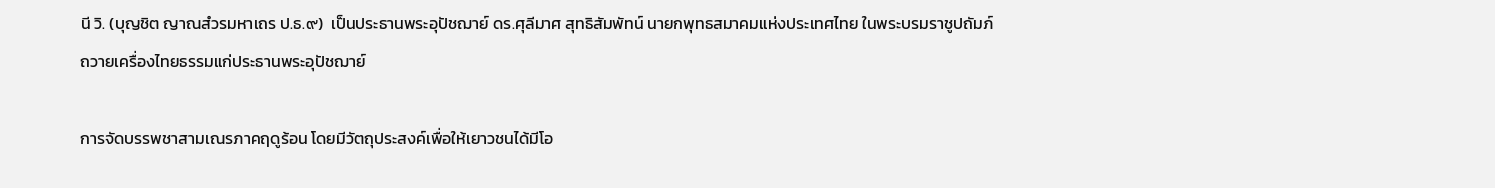นี วิ. (บุญชิต ญาณสํวรมหาเถร ป.ธ.๙)  เป็นประธานพระอุปัชฌาย์ ดร.ศุลีมาศ สุทธิสัมพัทน์ นายกพุทธสมาคมแห่งประเทศไทย ในพระบรมราชูปถัมภ์ ถวายเครื่องไทยธรรมแก่ประธานพระอุปัชฌาย์

การจัดบรรพชาสามเณรภาคฤดูร้อน โดยมีวัตถุประสงค์เพื่อให้เยาวชนได้มีโอ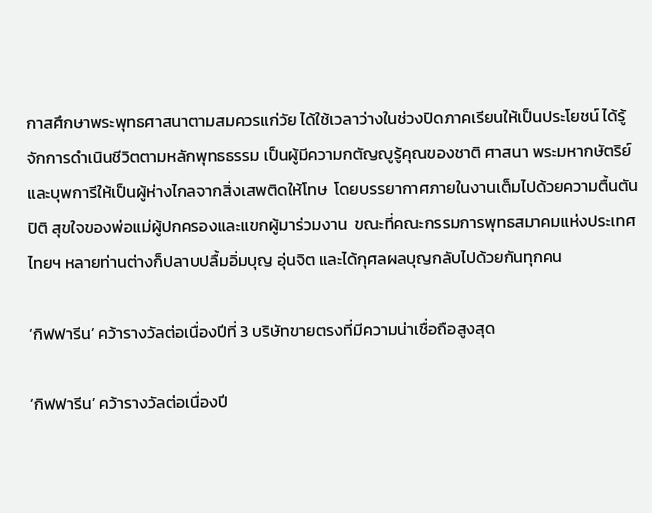กาสศึกษาพระพุทธศาสนาตามสมควรแก่วัย ได้ใช้เวลาว่างในช่วงปิดภาคเรียนให้เป็นประโยชน์ ได้รู้จักการดำเนินชีวิตตามหลักพุทธธรรม เป็นผู้มีความกตัญญูรู้คุณของชาติ ศาสนา พระมหากษัตริย์ และบุพการีให้เป็นผู้ห่างไกลจากสิ่งเสพติดให้โทษ  โดยบรรยากาศภายในงานเต็มไปด้วยความตื้นตัน ปิติ สุขใจของพ่อแม่ผู้ปกครองและแขกผู้มาร่วมงาน  ขณะที่คณะกรรมการพุทธสมาคมแห่งประเทศไทยฯ หลายท่านต่างก็ปลาบปลื้มอิ่มบุญ อุ่นจิต และได้กุศลผลบุญกลับไปด้วยกันทุกคน

‘กิฟฟารีน’ คว้ารางวัลต่อเนื่องปีที่ 3 บริษัทขายตรงที่มีความน่าเชื่อถือสูงสุด

‘กิฟฟารีน’ คว้ารางวัลต่อเนื่องปี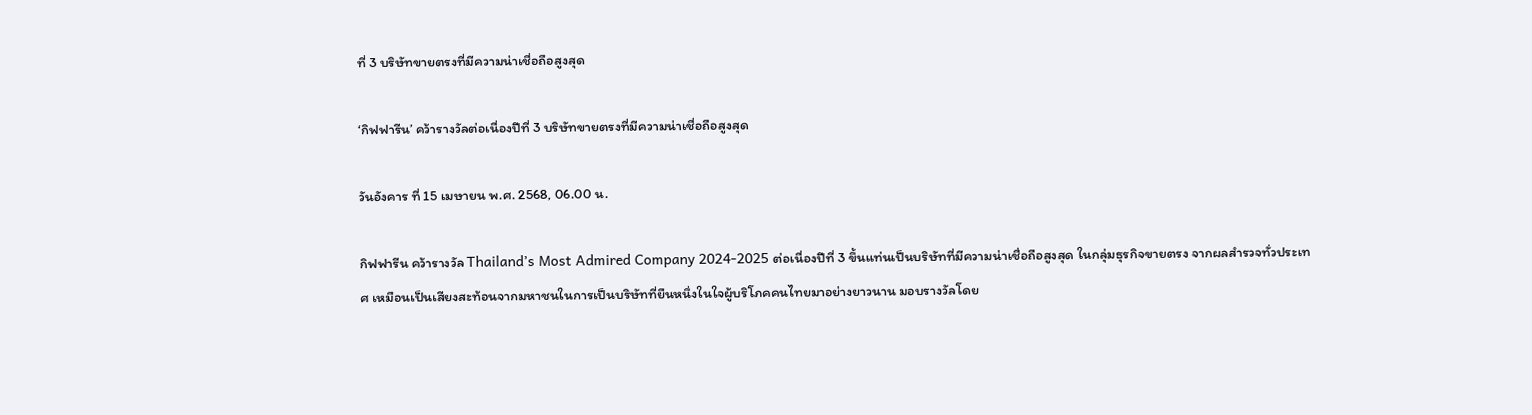ที่ 3 บริษัทขายตรงที่มีความน่าเชื่อถือสูงสุด

‘กิฟฟารีน’ คว้ารางวัลต่อเนื่องปีที่ 3 บริษัทขายตรงที่มีความน่าเชื่อถือสูงสุด

วันอังคาร ที่ 15 เมษายน พ.ศ. 2568, 06.00 น.

กิฟฟารีน คว้ารางวัล Thailand’s Most Admired Company 2024-2025 ต่อเนื่องปีที่ 3 ขึ้นแท่นเป็นบริษัทที่มีความน่าเชื่อถือสูงสุด ในกลุ่มธุรกิจขายตรง จากผลสำรวจทั่วประเทศ เหมือนเป็นเสียงสะท้อนจากมหาชนในการเป็นบริษัทที่ยืนหนึ่งในใจผู้บริโภคคนไทยมาอย่างยาวนาน มอบรางวัลโดย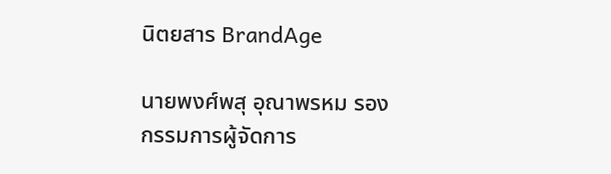นิตยสาร BrandAge

นายพงศ์พสุ อุณาพรหม รองกรรมการผู้จัดการ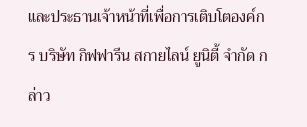และประธานเจ้าหน้าที่เพื่อการเติบโตองค์กร บริษัท กิฟฟารีน สกายไลน์ ยูนิตี้ จำกัด กล่าว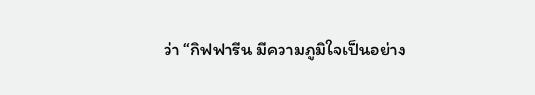ว่า “กิฟฟารีน มีความภูมิใจเป็นอย่าง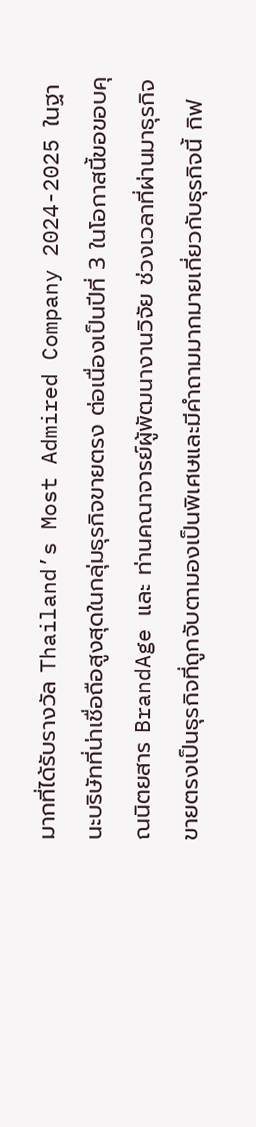มากที่ได้รับรางวัล Thailand’s Most Admired Company 2024-2025 ในฐานะบริษัทที่น่าเชื่อถือสูงสุดในกลุ่มธุรกิจขายตรง ต่อเนื่องเป็นปีที่ 3 ในโอกาสนี้ขอขอบคุณนิตยสาร BrandAge และ ท่านคณาจารย์ผู้พัฒนางานวิจัย ช่วงเวลาที่ผ่านมาธุรกิจขายตรงเป็นธุรกิจที่ถูกจับตามองเป็นพิเศษและมีคำถามมากมายเกี่ยวกับธุรกิจนี้ กิฟ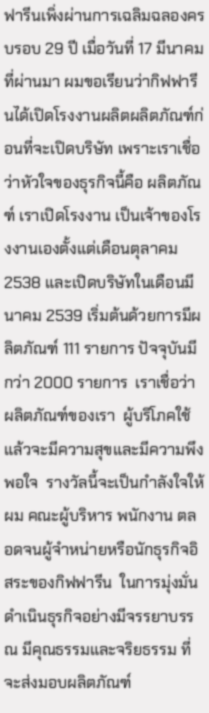ฟารีนเพิ่งผ่านการเฉลิมฉลองครบรอบ 29 ปี เมื่อวันที่ 17 มีนาคม ที่ผ่านมา ผมขอเรียนว่ากิฟฟารีนได้เปิดโรงงานผลิตผลิตภัณฑ์ก่อนที่จะเปิดบริษัท เพราะเราเชื่อว่าหัวใจของธุรกิจนี้คือ ผลิตภัณฑ์ เราเปิดโรงงาน เป็นเจ้าของโรงงานเองตั้งแต่เดือนตุลาคม 2538 และเปิดบริษัทในเดือนมีนาคม 2539 เริ่มต้นด้วยการมีผลิตภัณฑ์ 111 รายการ ปัจจุบันมีกว่า 2000 รายการ  เราเชื่อว่าผลิตภัณฑ์ของเรา  ผู้บริโภคใช้แล้วจะมีความสุขและมีความพึงพอใจ  รางวัลนี้จะเป็นกำลังใจให้ผม คณะผู้บริหาร พนักงาน ตลอดจนผู้จำหน่ายหรือนักธุรกิจอิสระของกิฟฟารีน  ในการมุ่งมั่นดำเนินธุรกิจอย่างมีจรรยาบรรณ มีคุณธรรมและจริยธรรม ที่จะส่งมอบผลิตภัณฑ์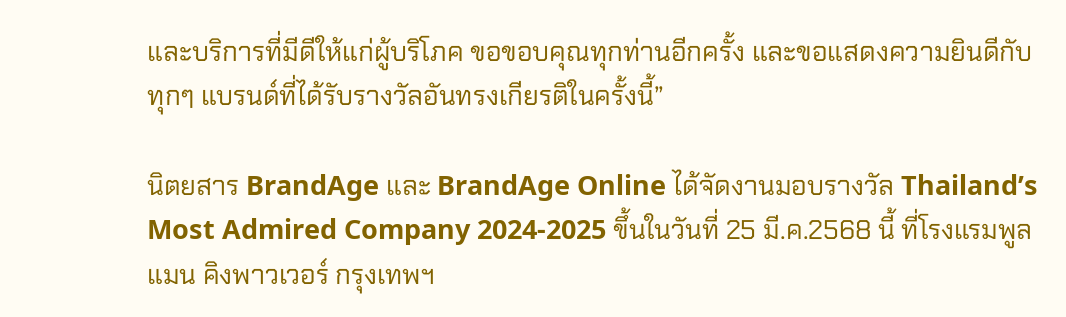และบริการที่มีดีให้แก่ผู้บริโภค ขอขอบคุณทุกท่านอีกครั้ง และขอแสดงความยินดีกับทุกๆ แบรนด์ที่ได้รับรางวัลอันทรงเกียรติในครั้งนี้”

นิตยสาร BrandAge และ BrandAge Online ได้จัดงานมอบรางวัล Thailand’s Most Admired Company 2024-2025 ขึ้นในวันที่ 25 มี.ค.2568 นี้ ที่โรงแรมพูลแมน คิงพาวเวอร์ กรุงเทพฯ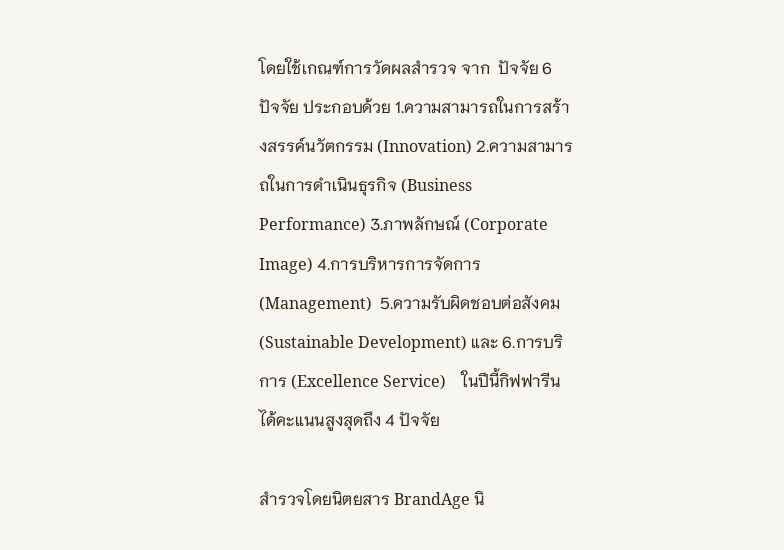โดยใช้เกณฑ์การวัดผลสำรวจ จาก  ปัจจัย 6 ปัจจัย ประกอบด้วย 1.ความสามารถในการสร้างสรรค์นวัตกรรม (Innovation) 2.ความสามารถในการดำเนินธุรกิจ (Business Performance) 3.ภาพลักษณ์ (Corporate Image) 4.การบริหารการจัดการ (Management)  5.ความรับผิดชอบต่อสังคม (Sustainable Development) และ 6.การบริการ (Excellence Service)    ในปีนี้กิฟฟารีนได้คะแนนสูงสุดถึง 4 ปัจจัย

สำรวจโดยนิตยสาร BrandAge นิ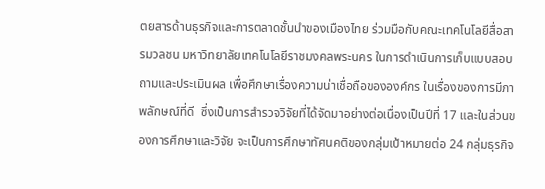ตยสารด้านธุรกิจและการตลาดชั้นนำของเมืองไทย ร่วมมือกับคณะเทคโนโลยีสื่อสารมวลชน มหาวิทยาลัยเทคโนโลยีราชมงคลพระนคร ในการดำเนินการเก็บแบบสอบถามและประเมินผล เพื่อศึกษาเรื่องความน่าเชื่อถือขององค์กร ในเรื่องของการมีภาพลักษณ์ที่ดี  ซึ่งเป็นการสำรวจวิจัยที่ได้จัดมาอย่างต่อเนื่องเป็นปีที่ 17 และในส่วนของการศึกษาและวิจัย จะเป็นการศึกษาทัศนคติของกลุ่มเป้าหมายต่อ 24 กลุ่มธุรกิจ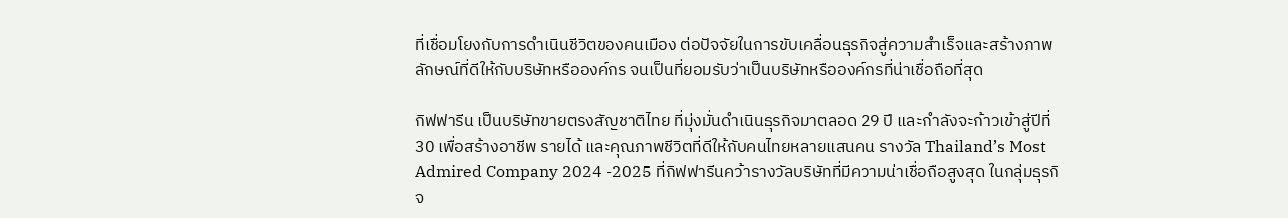ที่เชื่อมโยงกับการดำเนินชีวิตของคนเมือง ต่อปัจจัยในการขับเคลื่อนธุรกิจสู่ความสำเร็จและสร้างภาพลักษณ์ที่ดีให้กับบริษัทหรือองค์กร จนเป็นที่ยอมรับว่าเป็นบริษัทหรือองค์กรที่น่าเชื่อถือที่สุด

กิฟฟารีน เป็นบริษัทขายตรงสัญชาติไทย ที่มุ่งมั่นดำเนินธุรกิจมาตลอด 29 ปี และกำลังจะก้าวเข้าสู่ปีที่ 30 เพื่อสร้างอาชีพ รายได้ และคุณภาพชีวิตที่ดีให้กับคนไทยหลายแสนคน รางวัล Thailand’s Most Admired Company 2024 -2025 ที่กิฟฟารีนคว้ารางวัลบริษัทที่มีความน่าเชื่อถือสูงสุด ในกลุ่มธุรกิจ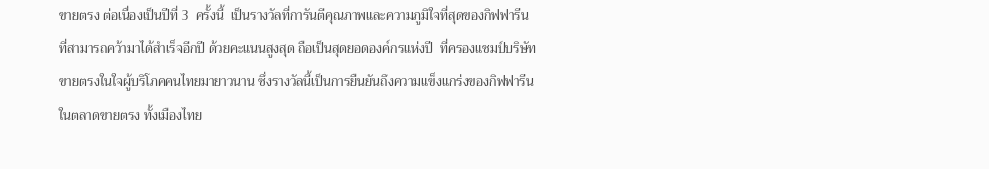ขายตรง ต่อเนื่องเป็นปีที่ 3  ครั้งนี้  เป็นรางวัลที่การันตีคุณภาพและความภูมิใจที่สุดของกิฟฟารีน  ที่สามารถคว้ามาได้สำเร็จอีกปี ด้วยคะแนนสูงสุด ถือเป็นสุดยอดองค์กรแห่งปี  ที่ครองแชมป์บริษัทขายตรงในใจผู้บริโภคคนไทยมายาวนาน ซึ่งรางวัลนี้เป็นการยืนยันถึงความแข็งแกร่งของกิฟฟารีน ในตลาดขายตรง ทั้งเมืองไทย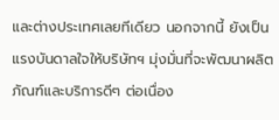และต่างประเทศเลยทีเดียว นอกจากนี้ ยังเป็นแรงบันดาลใจให้บริษัทฯ มุ่งมั่นที่จะพัฒนาผลิตภัณฑ์และบริการดีๆ ต่อเนื่อง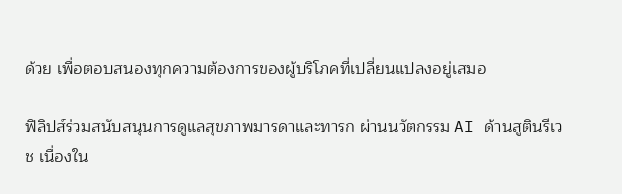ด้วย เพื่อตอบสนองทุกความต้องการของผู้บริโภคที่เปลี่ยนแปลงอยู่เสมอ

ฟิลิปส์ร่วมสนับสนุนการดูแลสุขภาพมารดาและทารก ผ่านนวัตกรรม AI ด้านสูตินรีเวช เนื่องใน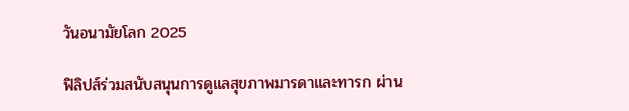วันอนามัยโลก 2025

ฟิลิปส์ร่วมสนับสนุนการดูแลสุขภาพมารดาและทารก ผ่าน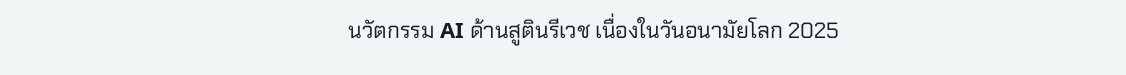นวัตกรรม AI ด้านสูตินรีเวช เนื่องในวันอนามัยโลก 2025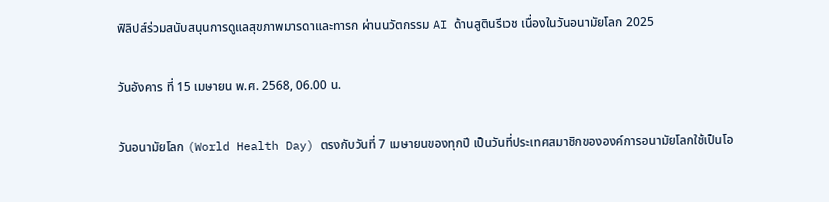ฟิลิปส์ร่วมสนับสนุนการดูแลสุขภาพมารดาและทารก ผ่านนวัตกรรม AI ด้านสูตินรีเวช เนื่องในวันอนามัยโลก 2025

วันอังคาร ที่ 15 เมษายน พ.ศ. 2568, 06.00 น.

วันอนามัยโลก (World Health Day) ตรงกับวันที่ 7 เมษายนของทุกปี เป็นวันที่ประเทศสมาชิกขององค์การอนามัยโลกใช้เป็นโอ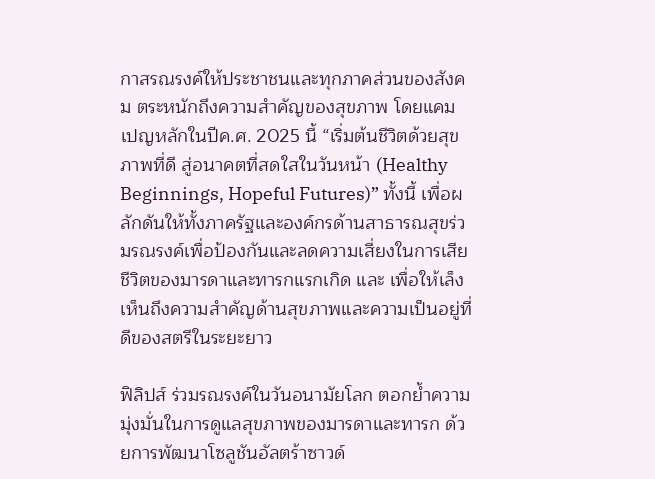กาสรณรงค์ให้ประชาชนและทุกภาคส่วนของสังคม ตระหนักถึงความสำคัญของสุขภาพ โดยแคมเปญหลักในปีค.ศ. 2025 นี้ “เริ่มต้นชีวิตด้วยสุขภาพที่ดี สู่อนาคตที่สดใสในวันหน้า (Healthy Beginnings, Hopeful Futures)” ทั้งนี้ เพื่อผลักดันให้ทั้งภาครัฐและองค์กรด้านสาธารณสุขร่วมรณรงค์เพื่อป้องกันและลดความเสี่ยงในการเสียชีวิตของมารดาและทารกแรกเกิด และ เพื่อให้เล็งเห็นถึงความสำคัญด้านสุขภาพและความเป็นอยู่ที่ดีของสตรีในระยะยาว

ฟิลิปส์ ร่วมรณรงค์ในวันอนามัยโลก ตอกย้ำความมุ่งมั่นในการดูแลสุขภาพของมารดาและทารก ด้วยการพัฒนาโซลูชันอัลตร้าซาวด์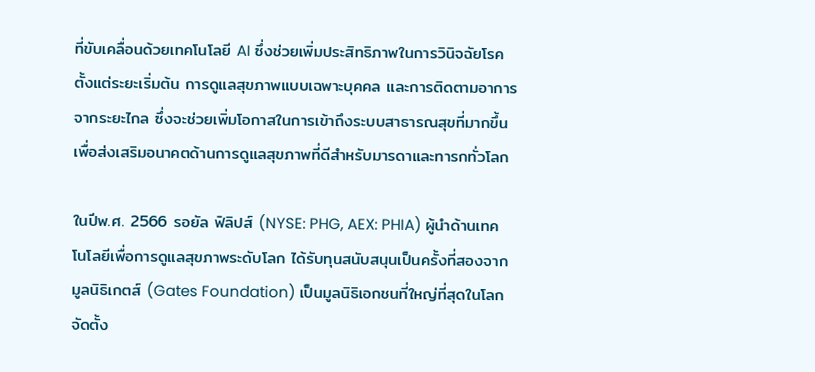ที่ขับเคลื่อนด้วยเทคโนโลยี AI ซึ่งช่วยเพิ่มประสิทธิภาพในการวินิจฉัยโรคตั้งแต่ระยะเริ่มต้น การดูแลสุขภาพแบบเฉพาะบุคคล และการติดตามอาการจากระยะไกล ซึ่งจะช่วยเพิ่มโอกาสในการเข้าถึงระบบสาธารณสุขที่มากขึ้น เพื่อส่งเสริมอนาคตด้านการดูแลสุขภาพที่ดีสำหรับมารดาและทารกทั่วโลก

ในปีพ.ศ. 2566 รอยัล ฟิลิปส์ (NYSE: PHG, AEX: PHIA) ผู้นำด้านเทคโนโลยีเพื่อการดูแลสุขภาพระดับโลก ได้รับทุนสนับสนุนเป็นครั้งที่สองจากมูลนิธิเกตส์ (Gates Foundation) เป็นมูลนิธิเอกชนที่ใหญ่ที่สุดในโลก จัดตั้ง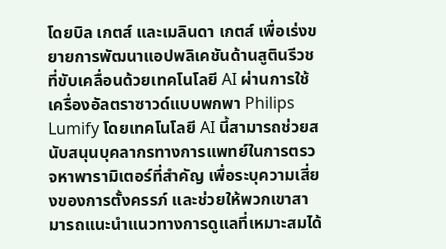โดยบิล เกตส์ และเมลินดา เกตส์ เพื่อเร่งขยายการพัฒนาแอปพลิเคชันด้านสูตินรีวชที่ขับเคลื่อนด้วยเทคโนโลยี AI ผ่านการใช้เครื่องอัลตราซาวด์แบบพกพา Philips Lumify โดยเทคโนโลยี AI นี้สามารถช่วยสนับสนุนบุคลากรทางการแพทย์ในการตรวจหาพารามิเตอร์ที่สำคัญ เพื่อระบุความเสี่ยงของการตั้งครรภ์ และช่วยให้พวกเขาสามารถแนะนำแนวทางการดูแลที่เหมาะสมได้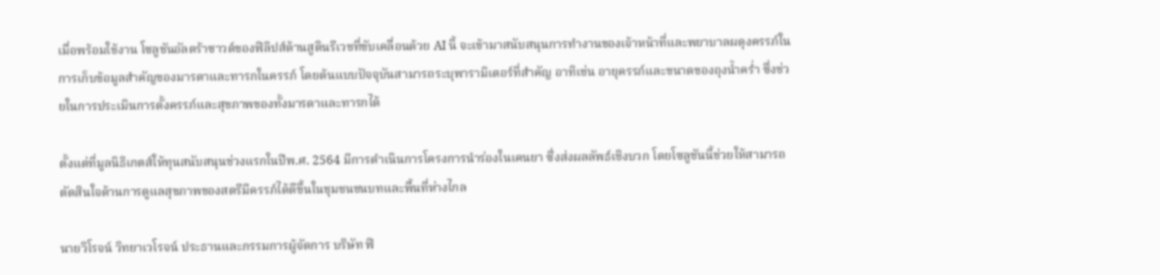เมื่อพร้อมใช้งาน โซลูชันอัลตร้าซาวด์ของฟิลิปส์ด้านสูตินรีเวชที่ขับเคลื่อนด้วย AI นี้ จะเข้ามาสนับสนุนการทำงานของเจ้าหน้าที่และพยาบาลผดุงครรภ์ในการเก็บข้อมูลสำคัญของมารดาและทารกในครรภ์ โดยต้นแบบปัจจุบันสามารถระบุพารามิเตอร์ที่สำคัญ อาทิเช่น อายุครรภ์และขนาดของถุงน้ำคร่ำ ซึ่งช่วยในการประเมินการตั้งครรภ์และสุขภาพของทั้งมารดาและทารกได้

ตั้งแต่ที่มูลนิธิเกตส์ให้ทุนสนับสนุนช่วงแรกในปีพ.ศ. 2564 มีการดำเนินการโครงการนำร่องในเคนยา ซึ่งส่งผลลัพธ์เชิงบวก โดยโซลูชันนี้ช่วยให้สามารถตัดสินใจด้านการดูแลสุขภาพของสตรีมีครรภ์ได้ดีขึ้นในชุมชนชนบทและพื้นที่ห่างไกล

นายวิโรจน์ วิทยาเวโรจน์ ประธานและกรรมการผู้จัดการ บริษัท ฟิ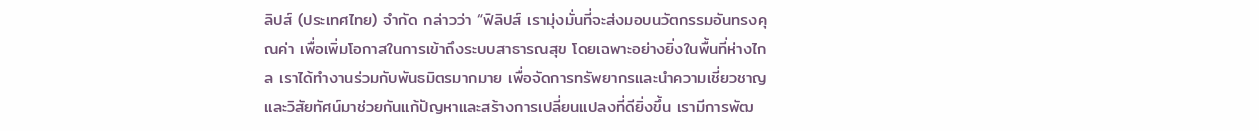ลิปส์ (ประเทศไทย) จำกัด กล่าวว่า “ฟิลิปส์ เรามุ่งมั่นที่จะส่งมอบนวัตกรรมอันทรงคุณค่า เพื่อเพิ่มโอกาสในการเข้าถึงระบบสาธารณสุข โดยเฉพาะอย่างยิ่งในพื้นที่ห่างไกล เราได้ทำงานร่วมกับพันธมิตรมากมาย เพื่อจัดการทรัพยากรและนำความเชี่ยวชาญและวิสัยทัศน์มาช่วยกันแก้ปัญหาและสร้างการเปลี่ยนแปลงที่ดียิ่งขึ้น เรามีการพัฒ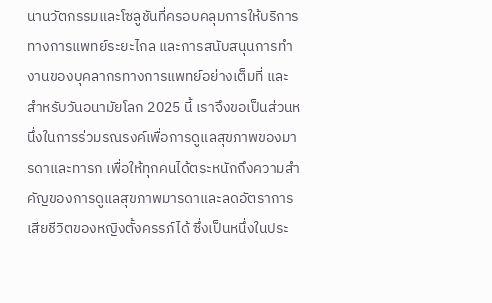นานวัตกรรมและโซลูชันที่ครอบคลุมการให้บริการทางการแพทย์ระยะไกล และการสนับสนุนการทำงานของบุคลากรทางการแพทย์อย่างเต็มที่ และสำหรับวันอนามัยโลก 2025 นี้ เราจึงขอเป็นส่วนหนึ่งในการร่วมรณรงค์เพื่อการดูแลสุขภาพของมารดาและทารก เพื่อให้ทุกคนได้ตระหนักถึงความสำคัญของการดูแลสุขภาพมารดาและลดอัตราการเสียชีวิตของหญิงตั้งครรภ์ได้ ซึ่งเป็นหนึ่งในประ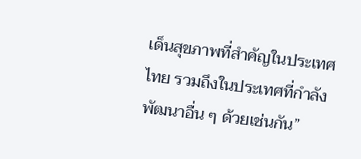เด็นสุขภาพที่สำคัญในประเทศไทย รวมถึงในประเทศที่กำลังพัฒนาอื่น ๆ ด้วยเช่นกัน”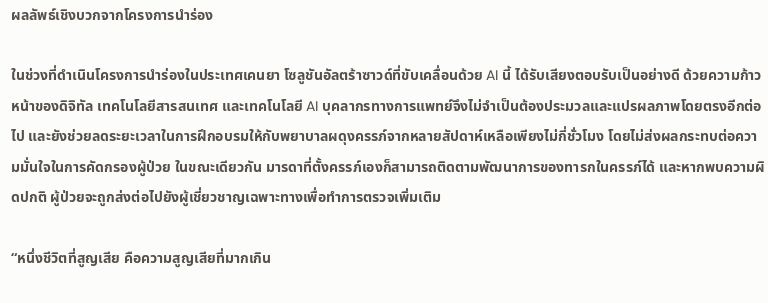ผลลัพธ์เชิงบวกจากโครงการนำร่อง

ในช่วงที่ดำเนินโครงการนำร่องในประเทศเคนยา โซลูชันอัลตร้าซาวด์ที่ขับเคลื่อนด้วย AI นี้ ได้รับเสียงตอบรับเป็นอย่างดี ด้วยความก้าวหน้าของดิจิทัล เทคโนโลยีสารสนเทศ และเทคโนโลยี AI บุคลากรทางการแพทย์จึงไม่จำเป็นต้องประมวลและแปรผลภาพโดยตรงอีกต่อไป และยังช่วยลดระยะเวลาในการฝึกอบรมให้กับพยาบาลผดุงครรภ์จากหลายสัปดาห์เหลือเพียงไม่กี่ชั่วโมง โดยไม่ส่งผลกระทบต่อความมั่นใจในการคัดกรองผู้ป่วย ในขณะเดียวกัน มารดาที่ตั้งครรภ์เองก็สามารถติดตามพัฒนาการของทารกในครรภ์ได้ และหากพบความผิดปกติ ผู้ป่วยจะถูกส่งต่อไปยังผู้เชี่ยวชาญเฉพาะทางเพื่อทำการตรวจเพิ่มเติม

“หนึ่งชีวิตที่สูญเสีย คือความสูญเสียที่มากเกิน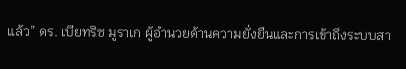แล้ว” ดร. เบียทริซ มูราเก ผู้อำนวยด้านความยั่งยืนและการเข้าถึงระบบสา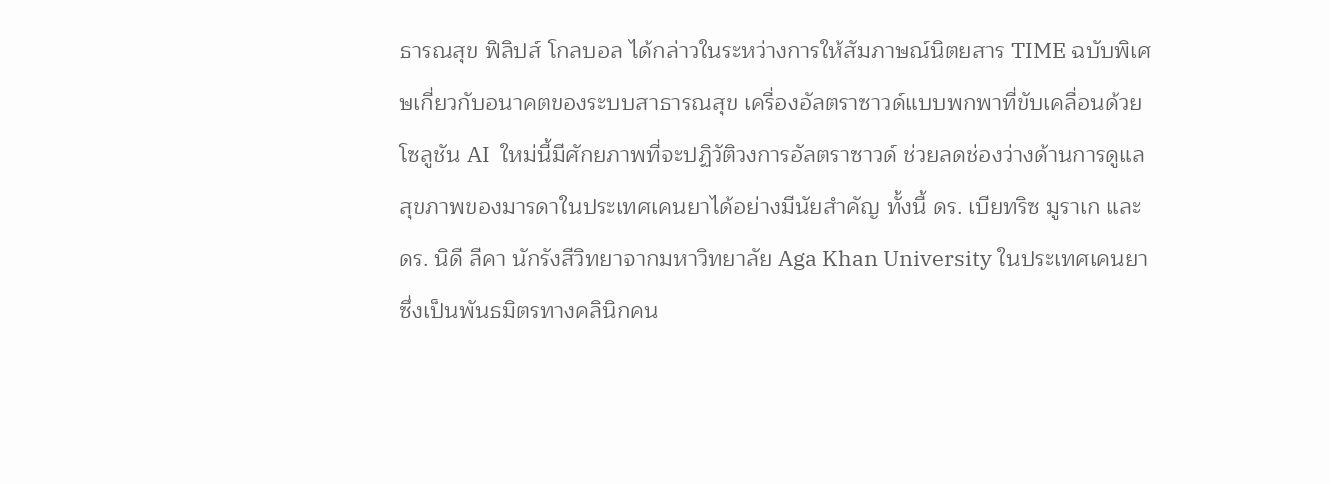ธารณสุข ฟิลิปส์ โกลบอล ได้กล่าวในระหว่างการให้สัมภาษณ์นิตยสาร TIME ฉบับพิเศษเกี่ยวกับอนาคตของระบบสาธารณสุข เครื่องอัลตราซาวด์แบบพกพาที่ขับเคลื่อนด้วยโซลูชัน AI  ใหม่นี้มีศักยภาพที่จะปฏิวัติวงการอัลตราซาวด์ ช่วยลดช่องว่างด้านการดูแลสุขภาพของมารดาในประเทศเคนยาได้อย่างมีนัยสำคัญ ทั้งนี้ ดร. เบียทริซ มูราเก และ ดร. นิดี ลีคา นักรังสีวิทยาจากมหาวิทยาลัย Aga Khan University ในประเทศเคนยา ซึ่งเป็นพันธมิตรทางคลินิกคน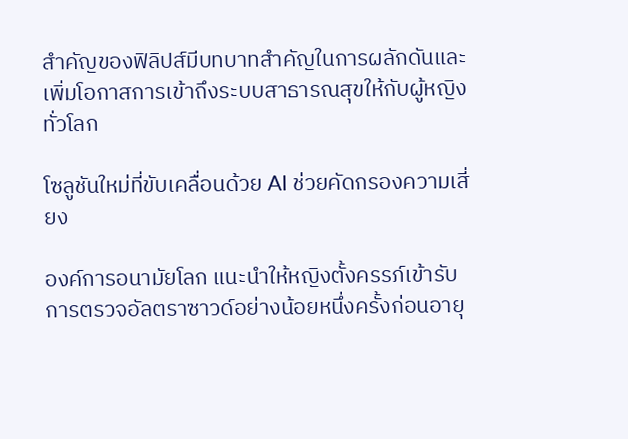สำคัญของฟิลิปส์มีบทบาทสำคัญในการผลักดันและเพิ่มโอกาสการเข้าถึงระบบสาธารณสุขให้กับผู้หญิงทั่วโลก

โซลูชันใหม่ที่ขับเคลื่อนด้วย AI ช่วยคัดกรองความเสี่ยง

องค์การอนามัยโลก แนะนำให้หญิงตั้งครรภ์เข้ารับการตรวจอัลตราซาวด์อย่างน้อยหนึ่งครั้งก่อนอายุ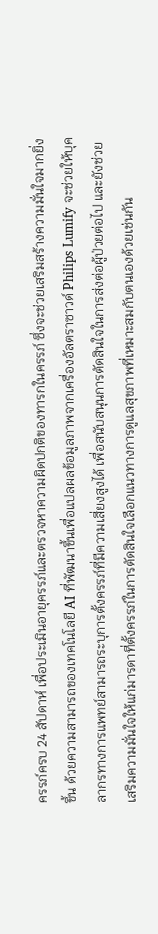ครรภ์ครบ 24 สัปดาห์ เพื่อประเมินอายุครรภ์และตรวจหาความผิดปกติของทารกในครรภ์ ซึ่งจะช่วยเสริมสร้างความมั่นใจมากยิ่งขึ้น ด้วยความสามารถของเทคโนโลยี AI ที่พัฒนาขึ้นเพื่อแปลผลข้อมูลภาพจากเครื่องอัลตราซาวด์ Philips Lumify จะช่วยให้บุคลากรทางการแพทย์สามารถระบุการตั้งครรภ์ที่มีความเสี่ยงสูงได้ เพื่อสนับสนุนการตัดสินใจในการส่งต่อผู้ป่วยต่อไป และยังช่วยเสริมความมั่นใจให้แก่มารดาที่ตั้งครรภ์ในการตัดสินใจเลือกแนวทางการดูแลสุขภาพที่เหมาะสมกับตนเองด้วยเช่นกัน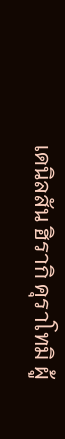เดนิลสัน ฮิรากิ คุราโทมิ ผู้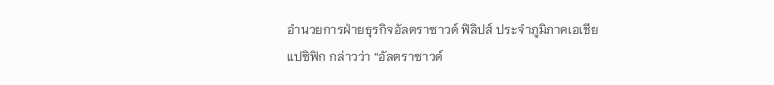อำนวยการฝ่ายธุรกิจอัลตราซาวด์ ฟิลิปส์ ประจำภูมิภาคเอเชียแปซิฟิก กล่าวว่า “อัลตราซาวด์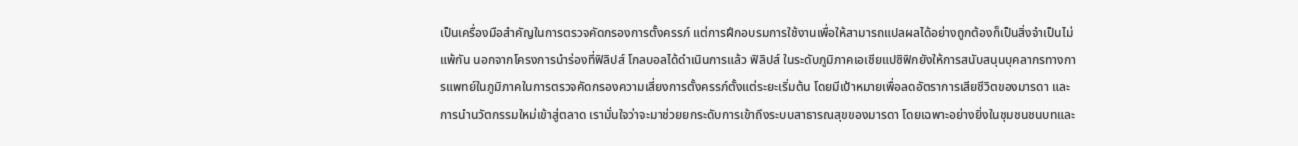เป็นเครื่องมือสำคัญในการตรวจคัดกรองการตั้งครรภ์ แต่การฝึกอบรมการใช้งานเพื่อให้สามารถแปลผลได้อย่างถูกต้องก็เป็นสิ่งจำเป็นไม่แพ้กัน นอกจากโครงการนำร่องที่ฟิลิปส์ โกลบอลได้ดำเนินการแล้ว ฟิลิปส์ ในระดับภูมิภาคเอเชียแปซิฟิกยังให้การสนับสนุนบุคลากรทางการแพทย์ในภูมิภาคในการตรวจคัดกรองความเสี่ยงการตั้งครรภ์ตั้งแต่ระยะเริ่มต้น โดยมีเป้าหมายเพื่อลดอัตราการเสียชีวิตของมารดา และการนำนวัตกรรมใหม่เข้าสู่ตลาด เรามั่นใจว่าจะมาช่วยยกระดับการเข้าถึงระบบสาธารณสุขของมารดา โดยเฉพาะอย่างยิ่งในชุมชนชนบทและ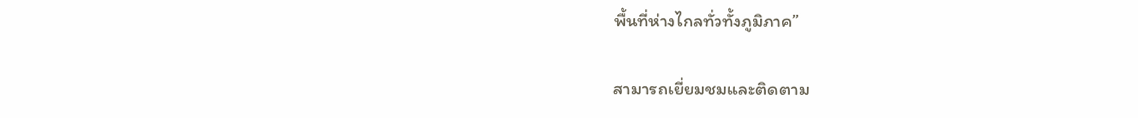พื้นที่ห่างไกลทั่วทั้งภูมิภาค”

สามารถเยี่ยมชมและติดตาม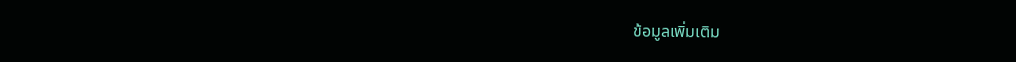ข้อมูลเพิ่มเติม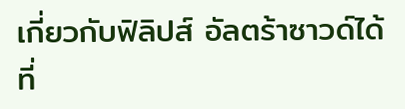เกี่ยวกับฟิลิปส์ อัลตร้าซาวด์ได้ที่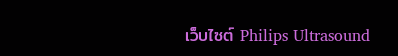เว็บไซต์ Philips Ultrasound